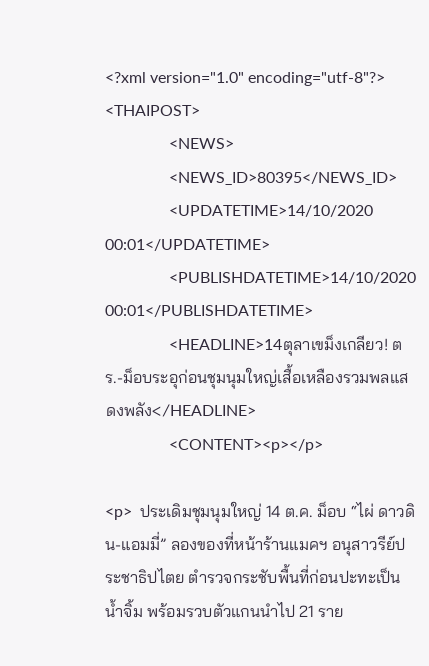<?xml version="1.0" encoding="utf-8"?>
<THAIPOST>
                <NEWS>
                <NEWS_ID>80395</NEWS_ID>
                <UPDATETIME>14/10/2020 00:01</UPDATETIME>
                <PUBLISHDATETIME>14/10/2020 00:01</PUBLISHDATETIME>
                <HEADLINE>14ตุลาเขม็งเกลียว! ตร.-ม็อบระอุก่อนชุมนุมใหญ่เสื้อเหลืองรวมพลแสดงพลัง</HEADLINE>
                <CONTENT><p></p>

<p>  ประเดิมชุมนุมใหญ่ 14 ต.ค. ม็อบ “ไผ่ ดาวดิน-แอมมี่” ลองของที่หน้าร้านแมคฯ อนุสาวรีย์ประชาธิปไตย ตำรวจกระชับพื้นที่ก่อนปะทะเป็นน้ำจิ้ม พร้อมรวบตัวแกนนำไป 21 ราย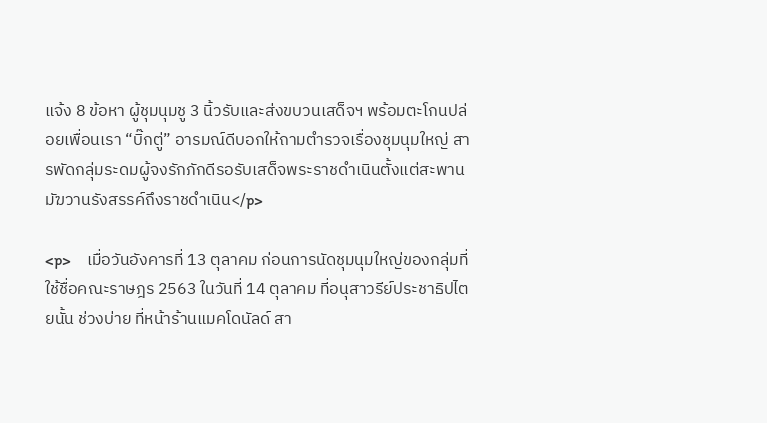แจ้ง 8 ข้อหา ผู้ชุมนุมชู 3 นิ้วรับและส่งขบวนเสด็จฯ พร้อมตะโกนปล่อยเพื่อนเรา “บิ๊กตู่” อารมณ์ดีบอกให้ถามตำรวจเรื่องชุมนุมใหญ่ สารพัดกลุ่มระดมผู้จงรักภักดีรอรับเสด็จพระราชดำเนินตั้งแต่สะพานมัฆวานรังสรรค์ถึงราชดำเนิน</p>

<p>    เมื่อวันอังคารที่ 13 ตุลาคม ก่อนการนัดชุมนุมใหญ่ของกลุ่มที่ใช้ชื่อคณะราษฎร 2563 ในวันที่ 14 ตุลาคม ที่อนุสาวรีย์ประชาธิปไตยนั้น ช่วงบ่าย ที่หน้าร้านแมคโดนัลด์ สา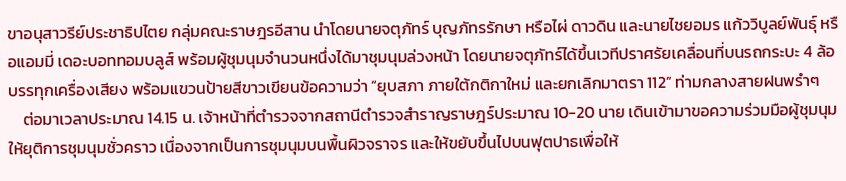ขาอนุสาวรีย์ประชาธิปไตย กลุ่มคณะราษฎรอีสาน นำโดยนายจตุภัทร์ บุญภัทรรักษา หรือไผ่ ดาวดิน และนายไชยอมร แก้ววิบูลย์พันธุ์ หรือแอมมี่ เดอะบอททอมบลูส์ พร้อมผู้ชุมนุมจำนวนหนึ่งได้มาชุมนุมล่วงหน้า โดยนายจตุภัทร์ได้ขึ้นเวทีปราศรัยเคลื่อนที่บนรถกระบะ 4 ล้อบรรทุกเครื่องเสียง พร้อมแขวนป้ายสีขาวเขียนข้อความว่า “ยุบสภา ภายใต้กติกาใหม่ และยกเลิกมาตรา 112” ท่ามกลางสายฝนพรำๆ
    ต่อมาเวลาประมาณ 14.15 น. เจ้าหน้าที่ตำรวจจากสถานีตำรวจสำราญราษฎร์ประมาณ 10-20 นาย เดินเข้ามาขอความร่วมมือผู้ชุมนุมให้ยุติการชุมนุมชั่วคราว เนื่องจากเป็นการชุมนุมบนพื้นผิวจราจร และให้ขยับขึ้นไปบนฟุตปาธเพื่อให้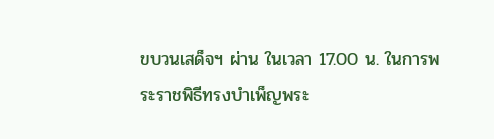ขบวนเสด็จฯ ผ่าน ในเวลา 17.00 น. ในการพระราชพิธีทรงบำเพ็ญพระ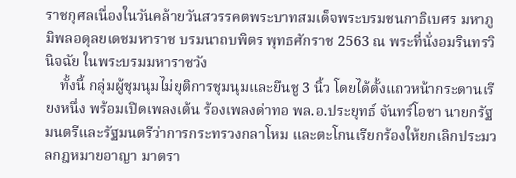ราชกุศลเนื่องในวันคล้ายวันสวรรคตพระบาทสมเด็จพระบรมชนกาธิเบศร มหาภูมิพลอดุลยเดชมหาราช บรมนาถบพิตร พุทธศักราช 2563 ณ พระที่นั่งอมรินทรวินิจฉัย ในพระบรมมหาราชวัง
    ทั้งนี้ กลุ่มผู้ชุมนุมไม่ยุติการชุมนุมและยืนชู 3 นิ้ว โดยได้ตั้งแถวหน้ากระดานเรียงหนึ่ง พร้อมเปิดเพลงเต้น ร้องเพลงด่าทอ พล.อ.ประยุทธ์ จันทร์โอชา นายกรัฐมนตรีและรัฐมนตรีว่าการกระทรวงกลาโหม และตะโกนเรียกร้องให้ยกเลิกประมวลกฎหมายอาญา มาตรา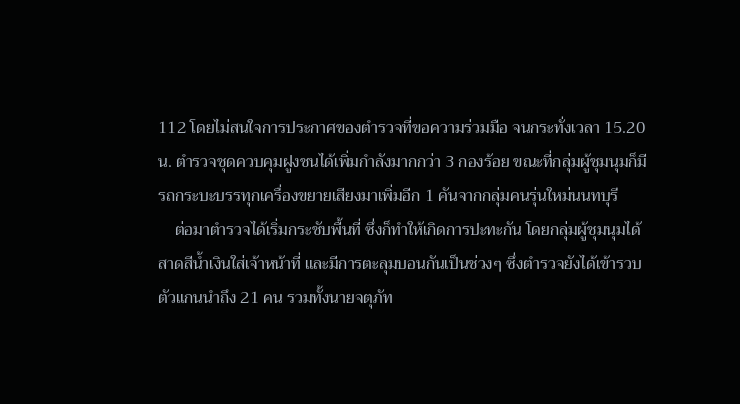112 โดยไม่สนใจการประกาศของตำรวจที่ขอความร่วมมือ จนกระทั่งเวลา 15.20 น. ตำรวจชุดควบคุมฝูงชนได้เพิ่มกำลังมากกว่า 3 กองร้อย ขณะที่กลุ่มผู้ชุมนุมก็มีรถกระบะบรรทุกเครื่องขยายเสียงมาเพิ่มอีก 1 คันจากกลุ่มคนรุ่นใหม่นนทบุรี
    ต่อมาตำรวจได้เริ่มกระชับพื้นที่ ซึ่งก็ทำให้เกิดการปะทะกัน โดยกลุ่มผู้ชุมนุมได้สาดสีน้ำเงินใส่เจ้าหน้าที่ และมีการตะลุมบอนกันเป็นช่วงๆ ซึ่งตำรวจยังได้เข้ารวบตัวแกนนำถึง 21 คน รวมทั้งนายจตุภัท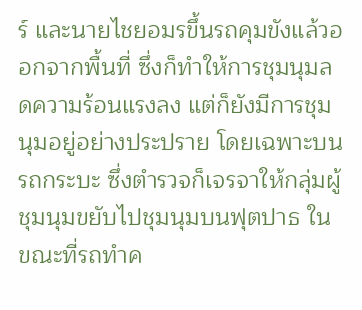ร์ และนายไชยอมรขึ้นรถคุมขังแล้วออกจากพื้นที่ ซึ่งก็ทำให้การชุมนุมลดความร้อนแรงลง แต่ก็ยังมีการชุมนุมอยู่อย่างประปราย โดยเฉพาะบนรถกระบะ ซึ่งตำรวจก็เจรจาให้กลุ่มผู้ชุมนุมขยับไปชุมนุมบนฟุตปาธ ในขณะที่รถทำค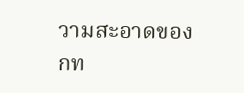วามสะอาดของ กท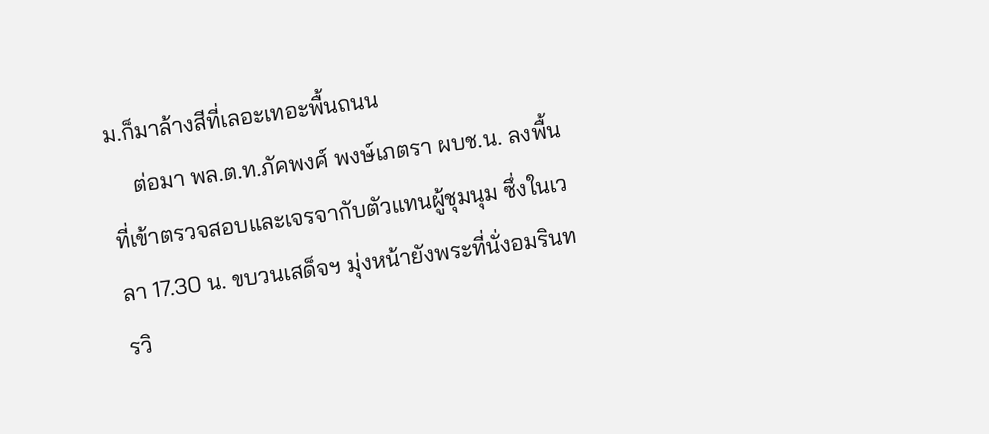ม.ก็มาล้างสีที่เลอะเทอะพื้นถนน
    ต่อมา พล.ต.ท.ภัคพงศ์ พงษ์เภตรา ผบช.น. ลงพื้นที่เข้าตรวจสอบและเจรจากับตัวแทนผู้ชุมนุม ซึ่งในเวลา 17.30 น. ขบวนเสด็จฯ มุ่งหน้ายังพระที่นั่งอมรินทรวิ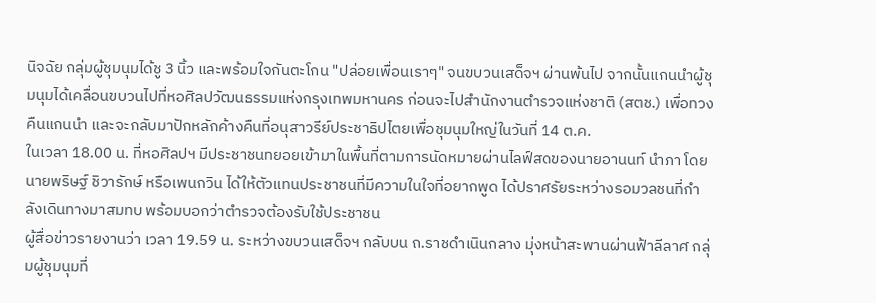นิจฉัย กลุ่มผู้ชุมนุมได้ชู 3 นิ้ว และพร้อมใจกันตะโกน "ปล่อยเพื่อนเราๆ" จนขบวนเสด็จฯ ผ่านพ้นไป จากนั้นแกนนำผู้ชุมนุมได้เคลื่อนขบวนไปที่หอศิลปวัฒนธรรมแห่งกรุงเทพมหานคร ก่อนจะไปสำนักงานตำรวจแห่งชาติ (สตช.) เพื่อทวงคืนแกนนำ และจะกลับมาปักหลักค้างคืนที่อนุสาวรีย์ประชาธิปไตยเพื่อชุมนุมใหญ่ในวันที่ 14 ต.ค.
ในเวลา 18.00 น. ที่หอศิลปฯ มีประชาชนทยอยเข้ามาในพื้นที่ตามการนัดหมายผ่านไลฟ์สดของนายอานนท์ นำภา โดยนายพริษฐ์ ชิวารักษ์ หรือเพนกวิน ได้ให้ตัวแทนประชาชนที่มีความในใจที่อยากพูด ได้ปราศรัยระหว่างรอมวลชนที่กำลังเดินทางมาสมทบ พร้อมบอกว่าตำรวจต้องรับใช้ประชาชน
ผู้สื่อข่าวรายงานว่า เวลา 19.59 น. ระหว่างขบวนเสด็จฯ กลับบน ถ.ราชดำเนินกลาง มุ่งหน้าสะพานผ่านฟ้าลีลาศ กลุ่มผู้ชุมนุมที่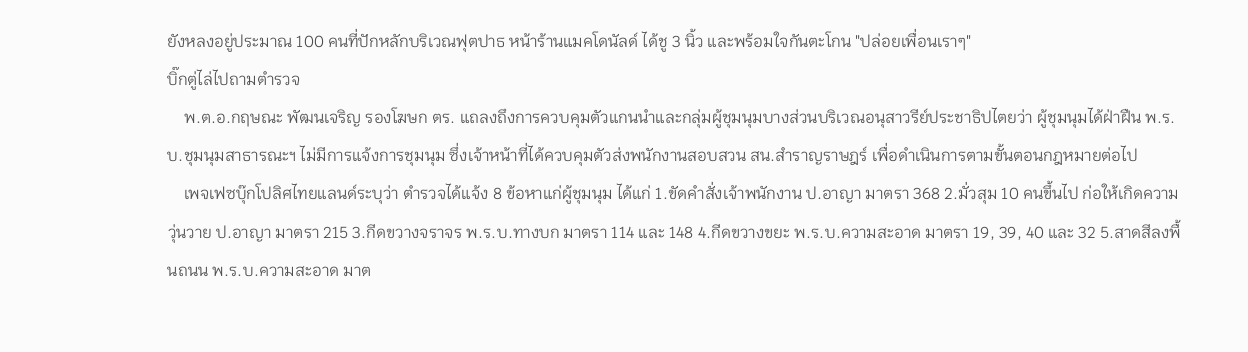ยังหลงอยู่ประมาณ 100 คนที่ปักหลักบริเวณฟุตปาธ หน้าร้านแมคโดนัลด์ ได้ชู 3 นิ้ว และพร้อมใจกันตะโกน "ปล่อยเพื่อนเราๆ"
บิ๊กตู่ไล่ไปถามตำรวจ
    พ.ต.อ.กฤษณะ พัฒนเจริญ รองโฆษก ตร. แถลงถึงการควบคุมตัวแกนนำและกลุ่มผู้ชุมนุมบางส่วนบริเวณอนุสาวรีย์ประชาธิปไตยว่า ผู้ชุมนุมได้ฝ่าฝืน พ.ร.บ.ชุมนุมสาธารณะฯ ไม่มีการแจ้งการชุมนุม ซึ่งเจ้าหน้าที่ได้ควบคุมตัวส่งพนักงานสอบสวน สน.สำราญราษฎร์ เพื่อดำเนินการตามขั้นตอนกฎหมายต่อไป
    เพจเฟซบุ๊กโปลิศไทยแลนด์ระบุว่า ตำรวจได้แจ้ง 8 ข้อหาแก่ผู้ชุมนุม ได้แก่ 1.ขัดคำสั่งเจ้าพนักงาน ป.อาญา มาตรา 368 2.มั่วสุม 10 คนขึ้นไป ก่อให้เกิดความวุ่นวาย ป.อาญา มาตรา 215 3.กีดขวางจราจร พ.ร.บ.ทางบก มาตรา 114 และ 148 4.กีดขวางขยะ พ.ร.บ.ความสะอาด มาตรา 19, 39, 40 และ 32 5.สาดสีลงพื้นถนน พ.ร.บ.ความสะอาด มาต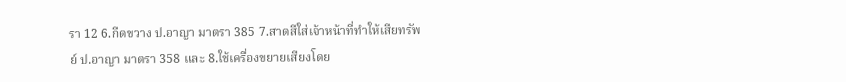รา 12 6.กีดขวาง ป.อาญา มาตรา 385 7.สาดสีใส่เจ้าหน้าที่ทำให้เสียทรัพย์ ป.อาญา มาตรา 358 และ 8.ใช้เครื่องขยายเสียงโดย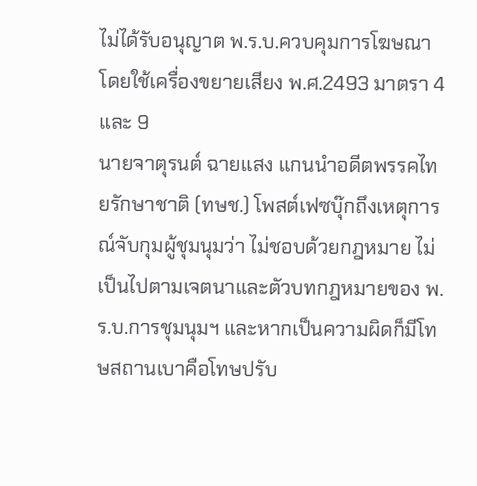ไม่ได้รับอนุญาต พ.ร.บ.ควบคุมการโฆษณาโดยใช้เครื่องขยายเสียง พ.ศ.2493 มาตรา 4 และ 9
นายจาตุรนต์ ฉายแสง แกนนำอดีตพรรคไทยรักษาชาติ (ทษช.) โพสต์เฟซบุ๊กถึงเหตุการณ์จับกุมผู้ชุมนุมว่า ไม่ชอบด้วยกฎหมาย ไม่เป็นไปตามเจตนาและตัวบทกฎหมายของ พ.ร.บ.การชุมนุมฯ และหากเป็นความผิดก็มีโทษสถานเบาคือโทษปรับ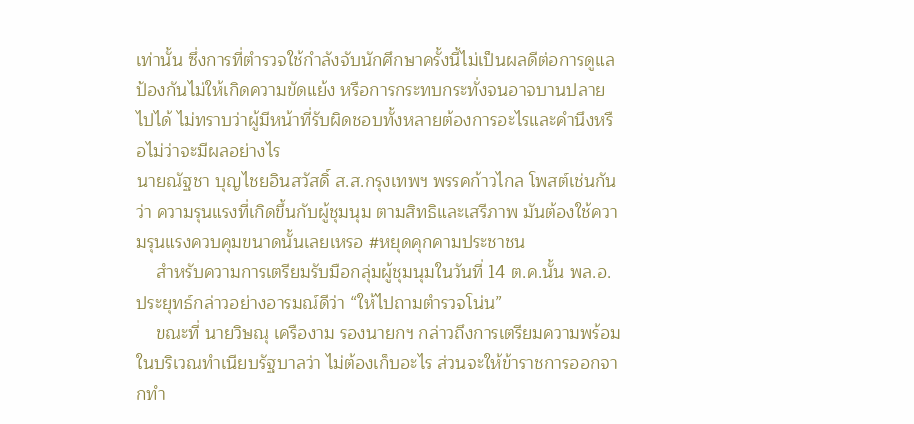เท่านั้น ซึ่งการที่ตำรวจใช้กำลังจับนักศึกษาครั้งนี้ไม่เป็นผลดีต่อการดูแลป้องกันไม่ให้เกิดความขัดแย้ง หรือการกระทบกระทั่งจนอาจบานปลายไปได้ ไม่ทราบว่าผู้มีหน้าที่รับผิดชอบทั้งหลายต้องการอะไรและคำนึงหรือไม่ว่าจะมีผลอย่างไร
นายณัฐชา บุญไชยอินสวัสดิ์ ส.ส.กรุงเทพฯ พรรคก้าวไกล โพสต์เช่นกันว่า ความรุนแรงที่เกิดขึ้นกับผู้ชุมนุม ตามสิทธิและเสรีภาพ มันต้องใช้ความรุนแรงควบคุมขนาดนั้นเลยเหรอ #หยุดคุกคามประชาชน
    สำหรับความการเตรียมรับมือกลุ่มผู้ชุมนุมในวันที่ 14 ต.ค.นั้น พล.อ.ประยุทธ์กล่าวอย่างอารมณ์ดีว่า “ให้ไปถามตำรวจโน่น”
    ขณะที่ นายวิษณุ เครืองาม รองนายกฯ กล่าวถึงการเตรียมความพร้อมในบริเวณทำเนียบรัฐบาลว่า ไม่ต้องเก็บอะไร ส่วนจะให้ข้าราชการออกจากทำ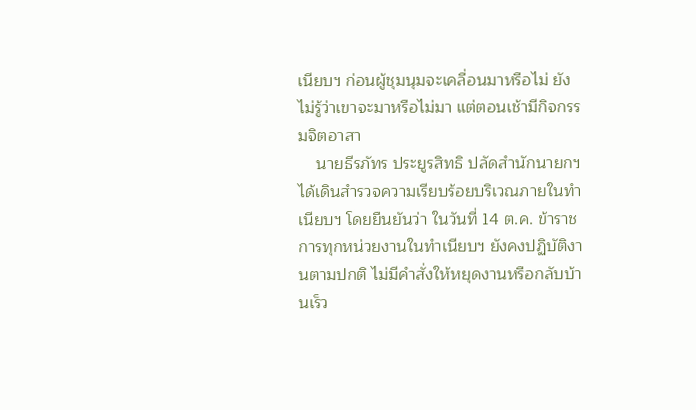เนียบฯ ก่อนผู้ชุมนุมจะเคลื่อนมาหรือไม่ ยังไม่รู้ว่าเขาจะมาหรือไม่มา แต่ตอนเช้ามีกิจกรรมจิตอาสา
    นายธีรภัทร ประยูรสิทธิ ปลัดสำนักนายกฯ ได้เดินสำรวจความเรียบร้อยบริเวณภายในทำเนียบฯ โดยยืนยันว่า ในวันที่ 14 ต.ค. ข้าราชการทุกหน่วยงานในทำเนียบฯ ยังคงปฏิบัติงานตามปกติ ไม่มีคำสั่งให้หยุดงานหรือกลับบ้านเร็ว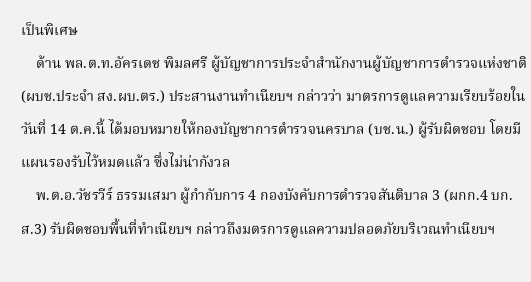เป็นพิเศษ
    ด้าน พล.ต.ท.อัครเดช พิมลศรี ผู้บัญชาการประจำสำนักงานผู้บัญชาการตำรวจแห่งชาติ (ผบช.ประจำ สง.ผบ.ตร.) ประสานงานทำเนียบฯ กล่าวว่า มาตรการดูแลความเรียบร้อยในวันที่ 14 ต.ค.นี้ ได้มอบหมายให้กองบัญชาการตำรวจนครบาล (บช.น.) ผู้รับผิดชอบ โดยมีแผนรองรับไว้หมดแล้ว ซึ่งไม่น่ากังวล
    พ.ต.อ.วัชรวีร์ ธรรมเสมา ผู้กำกับการ 4 กองบังคับการตำรวจสันติบาล 3 (ผกก.4 บก.ส.3) รับผิดชอบพื้นที่ทำเนียบฯ กล่าวถึงมตรการดูแลความปลอดภัยบริเวณทำเนียบฯ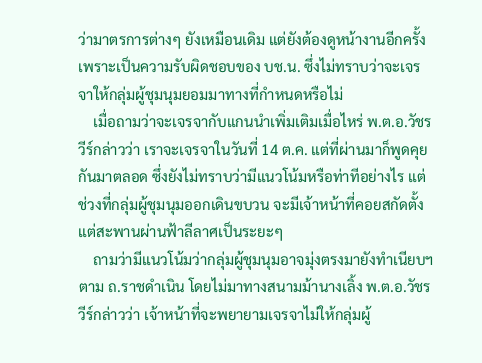ว่ามาตรการต่างๆ ยังเหมือนเดิม แต่ยังต้องดูหน้างานอีกครั้ง เพราะเป็นความรับผิดชอบของ บช.น. ซึ่งไม่ทราบว่าจะเจรจาให้กลุ่มผู้ชุมนุมยอมมาทางที่กำหนดหรือไม่
    เมื่อถามว่าจะเจรจากับแกนนำเพิ่มเติมเมื่อไหร่ พ.ต.อ.วัชรวีร์กล่าวว่า เราจะเจรจาในวันที่ 14 ต.ค. แต่ที่ผ่านมาก็พูดคุยกันมาตลอด ซึ่งยังไม่ทราบว่ามีแนวโน้มหรือท่าทีอย่างไร แต่ช่วงที่กลุ่มผู้ชุมนุมออกเดินขบวน จะมีเจ้าหน้าที่คอยสกัดตั้งแต่สะพานผ่านฟ้าลีลาศเป็นระยะๆ
    ถามว่ามีแนวโน้มว่ากลุ่มผู้ชุมนุมอาจมุ่งตรงมายังทำเนียบฯ ตาม ถ.ราชดำเนิน โดยไม่มาทางสนามม้านางเลิ้ง พ.ต.อ.วัชรวีร์กล่าวว่า เจ้าหน้าที่จะพยายามเจรจาไม่ให้กลุ่มผู้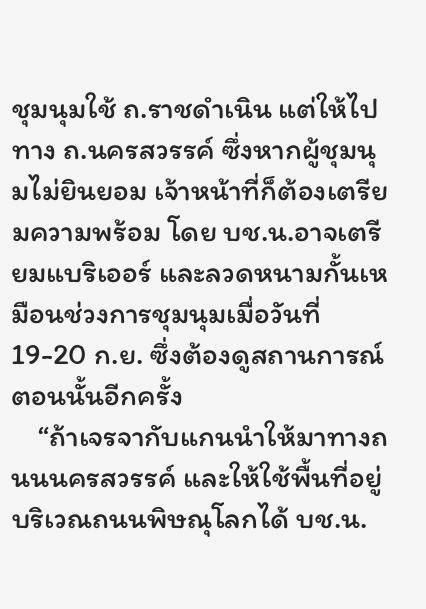ชุมนุมใช้ ถ.ราชดำเนิน แต่ให้ไปทาง ถ.นครสวรรค์ ซึ่งหากผู้ชุมนุมไม่ยินยอม เจ้าหน้าที่ก็ต้องเตรียมความพร้อม โดย บช.น.อาจเตรียมแบริเออร์ และลวดหนามกั้นเหมือนช่วงการชุมนุมเมื่อวันที่ 19-20 ก.ย. ซึ่งต้องดูสถานการณ์ตอนนั้นอีกครั้ง
    “ถ้าเจรจากับแกนนำให้มาทางถนนนครสวรรค์ และให้ใช้พื้นที่อยู่บริเวณถนนพิษณุโลกได้ บช.น.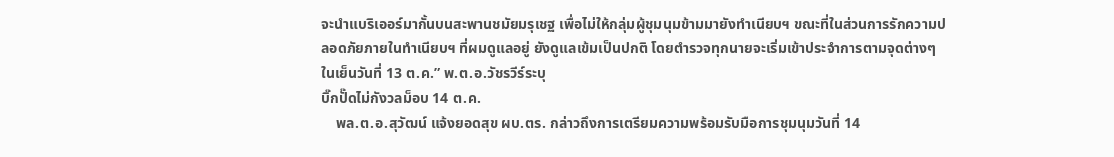จะนำแบริเออร์มากั้นบนสะพานชมัยมรุเชฐ เพื่อไม่ให้กลุ่มผู้ชุมนุมข้ามมายังทำเนียบฯ ขณะที่ในส่วนการรักความปลอดภัยภายในทำเนียบฯ ที่ผมดูแลอยู่ ยังดูแลเข้มเป็นปกติ โดยตำรวจทุกนายจะเริ่มเข้าประจำการตามจุดต่างๆ ในเย็นวันที่ 13 ต.ค.” พ.ต.อ.วัชรวีร์ระบุ
บิ๊กปั๊ดไม่กังวลม็อบ 14 ต.ค.
    พล.ต.อ.สุวัฒน์ แจ้งยอดสุข ผบ.ตร. กล่าวถึงการเตรียมความพร้อมรับมือการชุมนุมวันที่ 14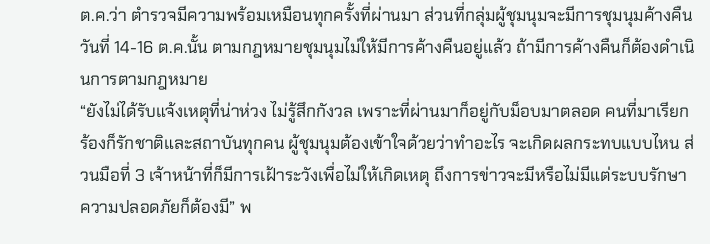ต.ค.ว่า ตำรวจมีความพร้อมเหมือนทุกครั้งที่ผ่านมา ส่วนที่กลุ่มผู้ชุมนุมจะมีการชุมนุมค้างคืนวันที่ 14-16 ต.ค.นั้น ตามกฎหมายชุมนุมไม่ให้มีการค้างคืนอยู่แล้ว ถ้ามีการค้างคืนก็ต้องดำเนินการตามกฎหมาย
“ยังไม่ได้รับแจ้งเหตุที่น่าห่วง ไม่รู้สึกกังวล เพราะที่ผ่านมาก็อยู่กับม็อบมาตลอด คนที่มาเรียกร้องก็รักชาติและสถาบันทุกคน ผู้ชุมนุมต้องเข้าใจด้วยว่าทำอะไร จะเกิดผลกระทบแบบไหน ส่วนมือที่ 3 เจ้าหน้าที่ก็มีการเฝ้าระวังเพื่อไม่ให้เกิดเหตุ ถึงการข่าวจะมีหรือไม่มีแต่ระบบรักษาความปลอดภัยก็ต้องมี” พ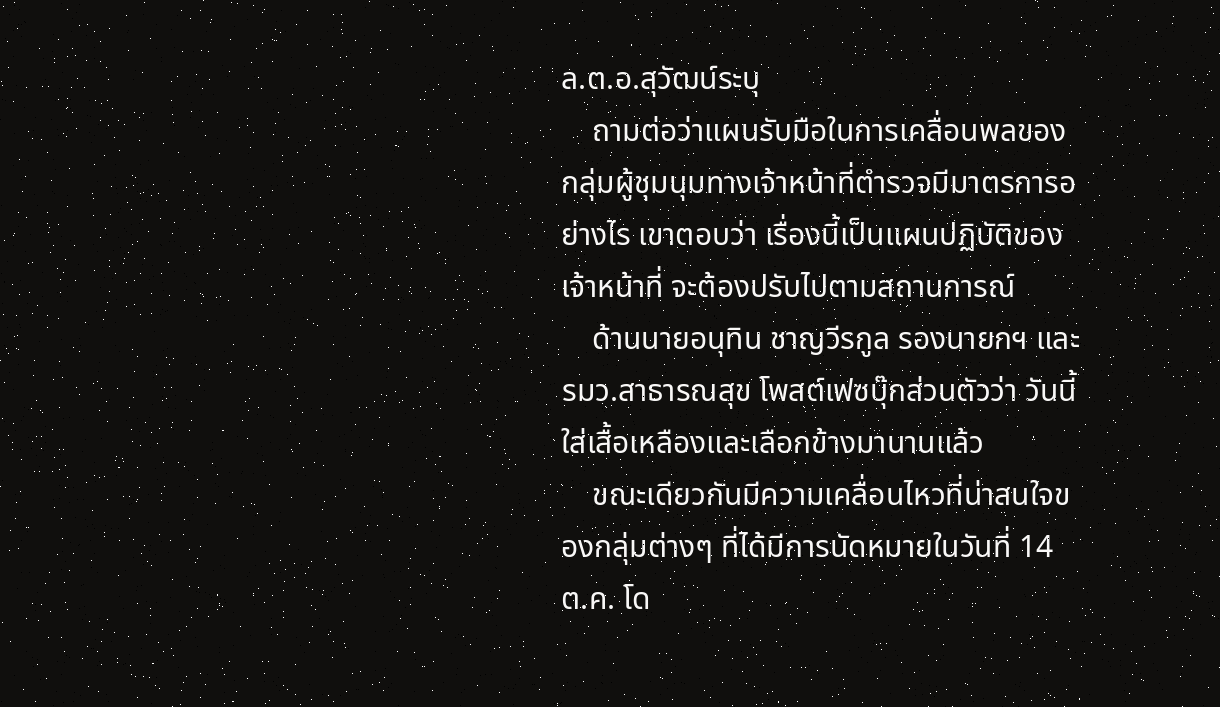ล.ต.อ.สุวัฒน์ระบุ
    ถามต่อว่าแผนรับมือในการเคลื่อนพลของกลุ่มผู้ชุมนุมทางเจ้าหน้าที่ตำรวจมีมาตรการอย่างไร เขาตอบว่า เรื่องนี้เป็นแผนปฏิบัติของเจ้าหน้าที่ จะต้องปรับไปตามสถานการณ์
    ด้านนายอนุทิน ชาญวีรกูล รองนายกฯ และ รมว.สาธารณสุข โพสต์เฟซบุ๊กส่วนตัวว่า วันนี้ใส่เสื้อเหลืองและเลือกข้างมานานแล้ว
    ขณะเดียวกันมีความเคลื่อนไหวที่น่าสนใจของกลุ่มต่างๆ ที่ได้มีการนัดหมายในวันที่ 14 ต.ค. โด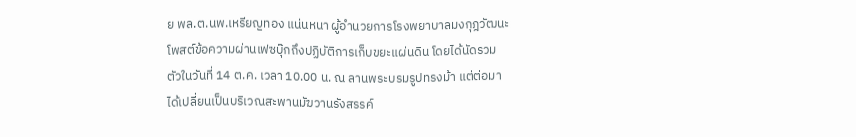ย พล.ต.นพ.เหรียญทอง แน่นหนา ผู้อำนวยการโรงพยาบาลมงกุฎวัฒนะ โพสต์ข้อความผ่านเฟซบุ๊กถึงปฏิบัติการเก็บขยะแผ่นดิน โดยได้นัดรวมตัวในวันที่ 14 ต.ค. เวลา 10.00 น. ณ ลานพระบรมรูปทรงม้า แต่ต่อมาได้เปลี่ยนเป็นบริเวณสะพานมัฆวานรังสรรค์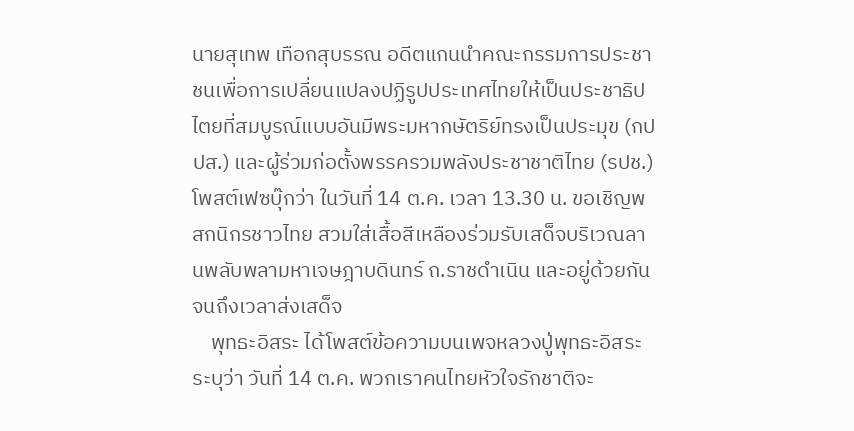นายสุเทพ เทือกสุบรรณ อดีตแกนนำคณะกรรมการประชาชนเพื่อการเปลี่ยนแปลงปฏิรูปประเทศไทยให้เป็นประชาธิปไตยที่สมบูรณ์แบบอันมีพระมหากษัตริย์ทรงเป็นประมุข (กปปส.) และผู้ร่วมก่อตั้งพรรครวมพลังประชาชาติไทย (รปช.) โพสต์เฟซบุ๊กว่า ในวันที่ 14 ต.ค. เวลา 13.30 น. ขอเชิญพสกนิกรชาวไทย สวมใส่เสื้อสีเหลืองร่วมรับเสด็จบริเวณลานพลับพลามหาเจษฎาบดินทร์ ถ.ราชดำเนิน และอยู่ด้วยกันจนถึงเวลาส่งเสด็จ
    พุทธะอิสระ ได้โพสต์ข้อความบนเพจหลวงปู่พุทธะอิสระ ระบุว่า วันที่ 14 ต.ค. พวกเราคนไทยหัวใจรักชาติจะ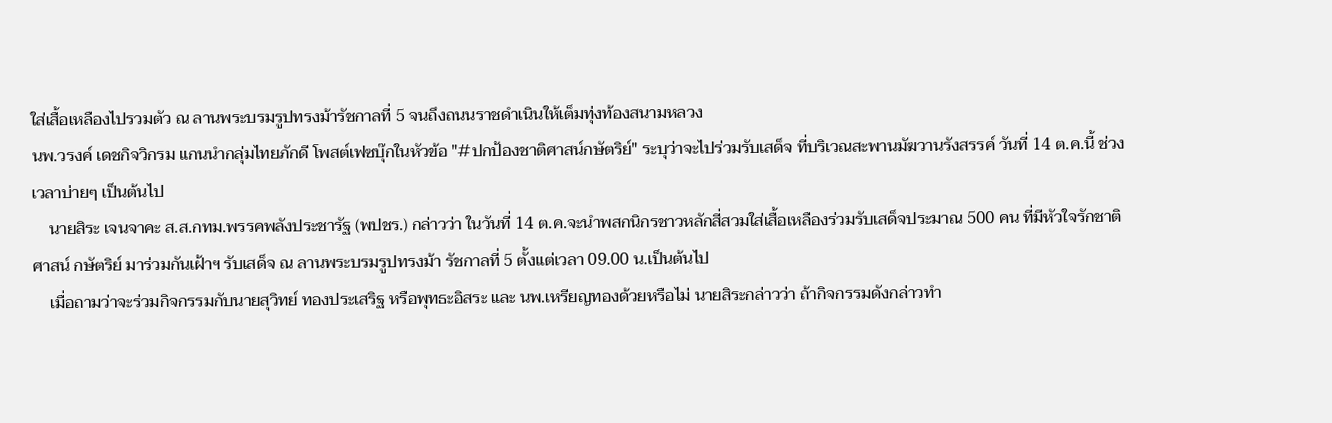ใส่เสื้อเหลืองไปรวมตัว ณ ลานพระบรมรูปทรงม้ารัชกาลที่ 5 จนถึงถนนราชดำเนินให้เต็มทุ่งท้องสนามหลวง
นพ.วรงค์ เดชกิจวิกรม แกนนำกลุ่มไทยภักดี โพสต์เฟซบุ๊กในหัวข้อ "#ปกป้องชาติศาสน์กษัตริย์" ระบุว่าจะไปร่วมรับเสด็จ ที่บริเวณสะพานมัฆวานรังสรรค์ วันที่ 14 ต.ค.นี้ ช่วงเวลาบ่ายๆ เป็นต้นไป
    นายสิระ เจนจาคะ ส.ส.กทม.พรรคพลังประชารัฐ (พปชร.) กล่าวว่า ในวันที่ 14 ต.ค.จะนำพสกนิกรชาวหลักสี่สวมใส่เสื้อเหลืองร่วมรับเสด็จประมาณ 500 คน ที่มีหัวใจรักชาติ ศาสน์ กษัตริย์ มาร่วมกันเฝ้าฯ รับเสด็จ ณ ลานพระบรมรูปทรงม้า รัชกาลที่ 5 ตั้งแต่เวลา 09.00 น.เป็นต้นไป
    เมื่อถามว่าจะร่วมกิจกรรมกับนายสุวิทย์ ทองประเสริฐ หรือพุทธะอิสระ และ นพ.เหรียญทองด้วยหรือไม่ นายสิระกล่าวว่า ถ้ากิจกรรมดังกล่าวทำ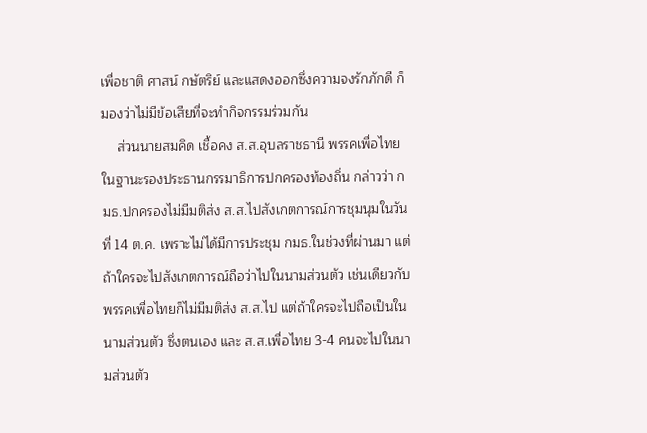เพื่อชาติ ศาสน์ กษัตริย์ และแสดงออกซึ่งความจงรักภักดี ก็มองว่าไม่มีข้อเสียที่จะทำกิจกรรมร่วมกัน
    ส่วนนายสมคิด เชื้อคง ส.ส.อุบลราชธานี พรรคเพื่อไทย ในฐานะรองประธานกรรมาธิการปกครองท้องถิ่น กล่าวว่า กมธ.ปกครองไม่มีมติส่ง ส.ส.ไปสังเกตการณ์การชุมนุมในวันที่ 14 ต.ค. เพราะไม่ได้มีการประชุม กมธ.ในช่วงที่ผ่านมา แต่ถ้าใครจะไปสังเกตการณ์ถือว่าไปในนามส่วนตัว เช่นเดียวกับพรรคเพื่อไทยก็ไม่มีมติส่ง ส.ส.ไป แต่ถ้าใครจะไปถือเป็นในนามส่วนตัว ซึ่งตนเอง และ ส.ส.เพื่อไทย 3-4 คนจะไปในนามส่วนตัว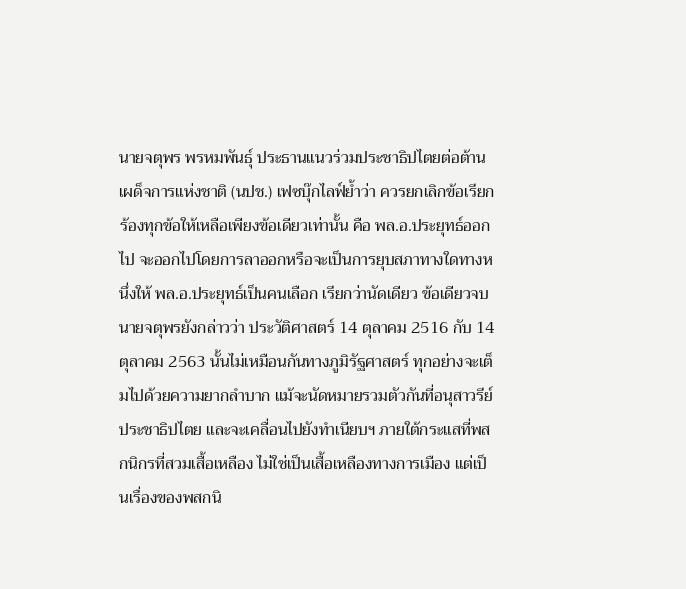นายจตุพร พรหมพันธุ์ ประธานแนวร่วมประชาธิปไตยต่อต้านเผด็จการแห่งชาติ (นปช.) เฟซบุ๊กไลฟ์ย้ำว่า ควรยกเลิกข้อเรียกร้องทุกข้อให้เหลือเพียงข้อเดียวเท่านั้น คือ พล.อ.ประยุทธ์ออกไป จะออกไปโดยการลาออกหรือจะเป็นการยุบสภาทางใดทางหนึ่งให้ พล.อ.ประยุทธ์เป็นคนเลือก เรียกว่านัดเดียว ข้อเดียวจบ
นายจตุพรยังกล่าวว่า ประวัติศาสตร์ 14 ตุลาคม 2516 กับ 14 ตุลาคม 2563 นั้นไม่เหมือนกันทางภูมิรัฐศาสตร์ ทุกอย่างจะเต็มไปด้วยความยากลำบาก แม้จะนัดหมายรวมตัวกันที่อนุสาวรีย์ประชาธิปไตย และจะเคลื่อนไปยังทำเนียบฯ ภายใต้กระแสที่พสกนิกรที่สวมเสื้อเหลือง ไม่ใช่เป็นเสื้อเหลืองทางการเมือง แต่เป็นเรื่องของพสกนิ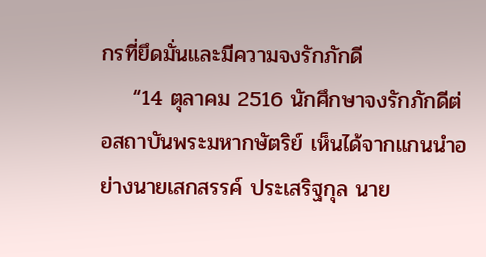กรที่ยึดมั่นและมีความจงรักภักดี
    “14 ตุลาคม 2516 นักศึกษาจงรักภักดีต่อสถาบันพระมหากษัตริย์ เห็นได้จากแกนนำอย่างนายเสกสรรค์ ประเสริฐกุล นาย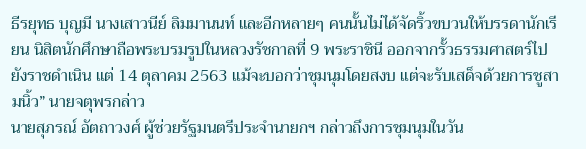ธีรยุทธ บุญมี นางเสาวนีย์ ลิมมานนท์ และอีกหลายๆ คนนั้นไม่ได้จัดริ้วขบวนให้บรรดานักเรียน นิสิตนักศึกษาถือพระบรมรูปในหลวงรัชกาลที่ 9 พระราชินี ออกจากรั้วธรรมศาสตร์ไปยังราชดำเนิน แต่ 14 ตุลาคม 2563 แม้จะบอกว่าชุมนุมโดยสงบ แต่จะรับเสด็จด้วยการชูสามนิ้ว” นายจตุพรกล่าว
นายสุภรณ์ อัตถาวงศ์ ผู้ช่วยรัฐมนตรีประจำนายกฯ กล่าวถึงการชุมนุมในวัน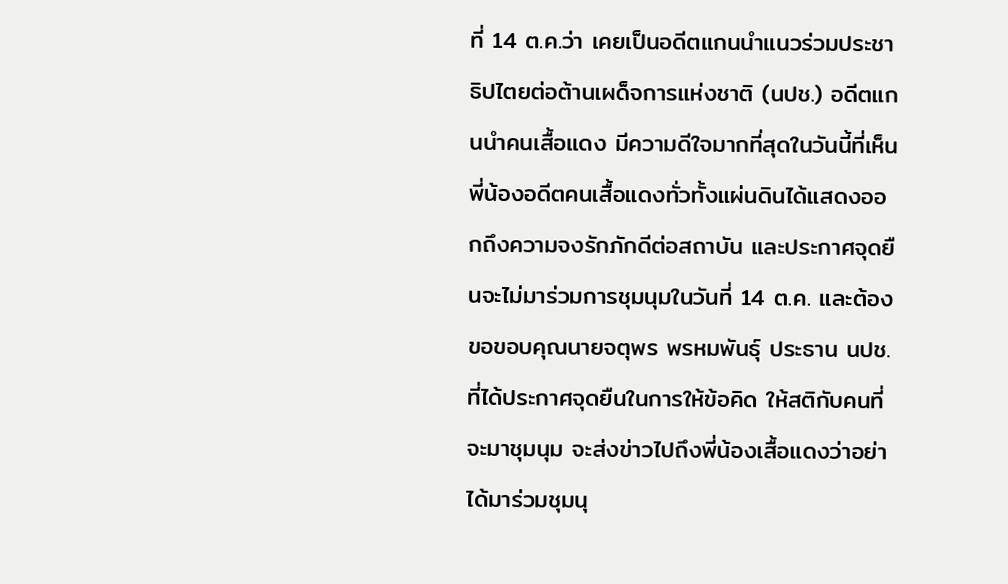ที่ 14 ต.ค.ว่า เคยเป็นอดีตแกนนำแนวร่วมประชาธิปไตยต่อต้านเผด็จการแห่งชาติ (นปช.) อดีตแกนนำคนเสื้อแดง มีความดีใจมากที่สุดในวันนี้ที่เห็นพี่น้องอดีตคนเสื้อแดงทั่วทั้งแผ่นดินได้แสดงออกถึงความจงรักภักดีต่อสถาบัน และประกาศจุดยืนจะไม่มาร่วมการชุมนุมในวันที่ 14 ต.ค. และต้องขอขอบคุณนายจตุพร พรหมพันธุ์ ประธาน นปช. ที่ได้ประกาศจุดยืนในการให้ข้อคิด ให้สติกับคนที่จะมาชุมนุม จะส่งข่าวไปถึงพี่น้องเสื้อแดงว่าอย่าได้มาร่วมชุมนุ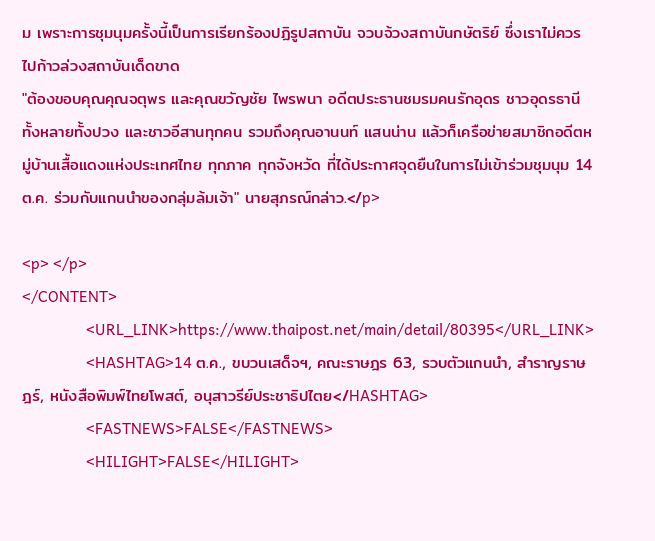ม เพราะการชุมนุมครั้งนี้เป็นการเรียกร้องปฏิรูปสถาบัน จวบจ้วงสถาบันกษัตริย์ ซึ่งเราไม่ควรไปก้าวล่วงสถาบันเด็ดขาด
"ต้องขอบคุณคุณจตุพร และคุณขวัญชัย ไพรพนา อดีตประธานชมรมคนรักอุดร ชาวอุดรธานีทั้งหลายทั้งปวง และชาวอีสานทุกคน รวมถึงคุณอานนท์ แสนน่าน แล้วก็เครือข่ายสมาชิกอดีตหมู่บ้านเสื้อแดงแห่งประเทศไทย ทุกภาค ทุกจังหวัด ที่ได้ประกาศจุดยืนในการไม่เข้าร่วมชุมนุม 14 ต.ค. ร่วมกับแกนนำของกลุ่มล้มเจ้า" นายสุภรณ์กล่าว.</p>

<p> </p>
</CONTENT>
                <URL_LINK>https://www.thaipost.net/main/detail/80395</URL_LINK>
                <HASHTAG>14 ต.ค., ขบวนเสด็จฯ, คณะราษฎร 63, รวบตัวแกนนำ, สำราญราษฎร์, หนังสือพิมพ์ไทยโพสต์, อนุสาวรีย์ประชาธิปไตย</HASHTAG>
                <FASTNEWS>FALSE</FASTNEWS>
                <HILIGHT>FALSE</HILIGHT>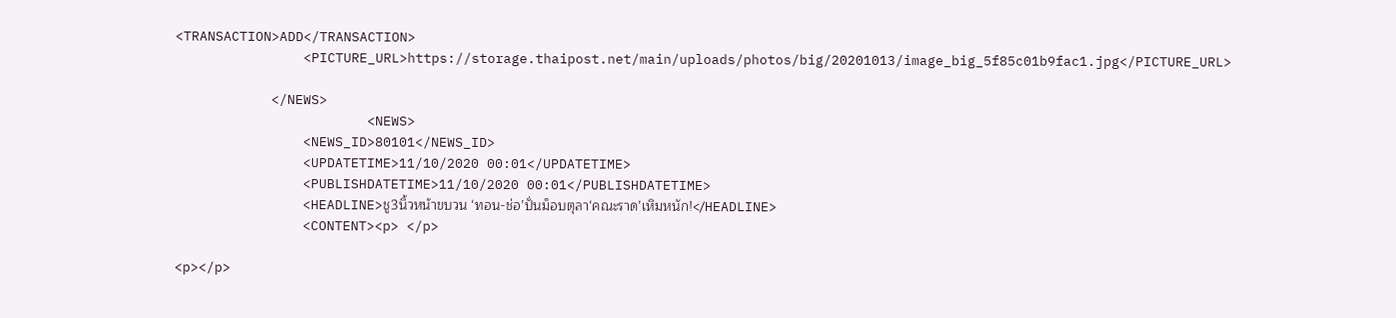<TRANSACTION>ADD</TRANSACTION>
                <PICTURE_URL>https://storage.thaipost.net/main/uploads/photos/big/20201013/image_big_5f85c01b9fac1.jpg</PICTURE_URL>

            </NEWS>
                        <NEWS>
                <NEWS_ID>80101</NEWS_ID>
                <UPDATETIME>11/10/2020 00:01</UPDATETIME>
                <PUBLISHDATETIME>11/10/2020 00:01</PUBLISHDATETIME>
                <HEADLINE>ชู3นิ้วหน้าขบวน ‘ทอน-ช่อ’ปั่นม็อบตุลา‘คณะราด’เหิมหนัก!</HEADLINE>
                <CONTENT><p> </p>

<p></p>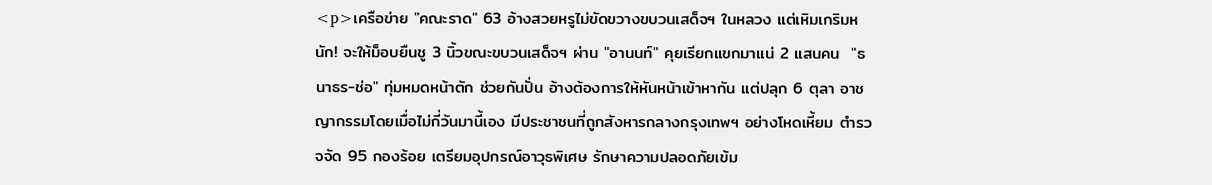<p>เครือข่าย "คณะราด" 63 อ้างสวยหรูไม่ขัดขวางขบวนเสด็จฯ ในหลวง แต่เหิมเกริมหนัก! จะให้ม็อบยืนชู 3 นิ้วขณะขบวนเสด็จฯ ผ่าน "อานนท์" คุยเรียกแขกมาแน่ 2 แสนคน  "ธนาธร-ช่อ" ทุ่มหมดหน้าตัก ช่วยกันปั่น อ้างต้องการให้หันหน้าเข้าหากัน แต่ปลุก 6 ตุลา อาชญากรรมโดยเมื่อไม่กี่วันมานี้เอง มีประชาชนที่ถูกสังหารกลางกรุงเทพฯ อย่างโหดเหี้ยม ตำรวจจัด 95 กองร้อย เตรียมอุปกรณ์อาวุธพิเศษ รักษาความปลอดภัยเข้ม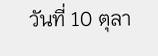วันที่ 10 ตุลา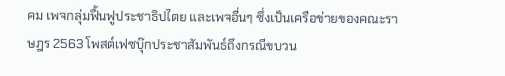คม เพจกลุ่มฟื้นฟูประชาธิปไตย และเพจอื่นๆ ซึ่งเป็นเครือข่ายของคณะราษฎร 2563 โพสต์เฟซบุ๊กประชาสัมพันธ์ถึงกรณีขบวน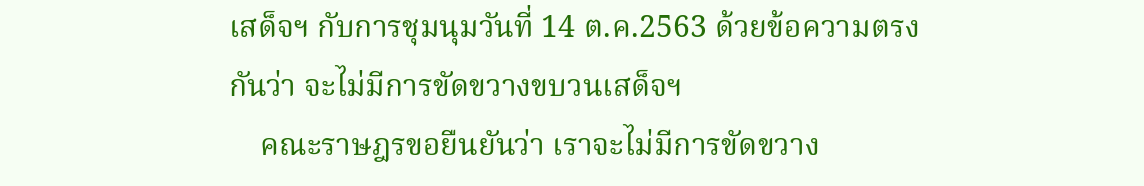เสด็จฯ กับการชุมนุมวันที่ 14 ต.ค.2563 ด้วยข้อความตรงกันว่า จะไม่มีการขัดขวางขบวนเสด็จฯ
    คณะราษฎรขอยืนยันว่า เราจะไม่มีการขัดขวาง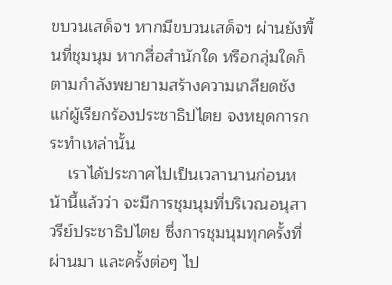ขบวนเสด็จฯ หากมีขบวนเสด็จฯ ผ่านยังพื้นที่ชุมนุม หากสื่อสำนักใด หรือกลุ่มใดก็ตามกำลังพยายามสร้างความเกลียดชังแก่ผู้เรียกร้องประชาธิปไตย จงหยุดการกระทำเหล่านั้น
    เราได้ประกาศไปเป็นเวลานานก่อนหน้านี้แล้วว่า จะมีการชุมนุมที่บริเวณอนุสาวรีย์ประชาธิปไตย ซึ่งการชุมนุมทุกครั้งที่ผ่านมา และครั้งต่อๆ ไป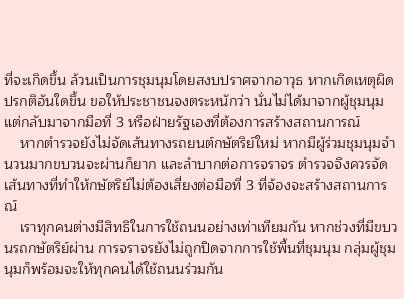ที่จะเกิดขึ้น ล้วนเป็นการชุมนุมโดยสงบปราศจากอาวุธ หากเกิดเหตุผิดปรกติอันใดขึ้น ขอให้ประชาชนจงตระหนักว่า นั่นไม่ได้มาจากผู้ชุมนุม แต่กลับมาจากมือที่ 3 หรือฝ่ายรัฐเองที่ต้องการสร้างสถานการณ์
    หากตำรวจยังไม่จัดเส้นทางรถยนต์กษัตริย์ใหม่ หากมีผู้ร่วมชุมนุมจำนวนมากขบวนจะผ่านก็ยาก และลำบากต่อการจราจร ตำรวจจึงควรจัดเส้นทางที่ทำให้กษัตริย์ไม่ต้องเสี่ยงต่อมือที่ 3 ที่จ้องจะสร้างสถานการณ์
    เราทุกคนต่างมีสิทธิในการใช้ถนนอย่างเท่าเทียมกัน หากช่วงที่มีขบวนรถกษัตริย์ผ่าน การจราจรยังไม่ถูกปิดจากการใช้พื้นที่ชุมนุม กลุ่มผู้ชุมนุมก็พร้อมจะให้ทุกคนได้ใช้ถนนร่วมกัน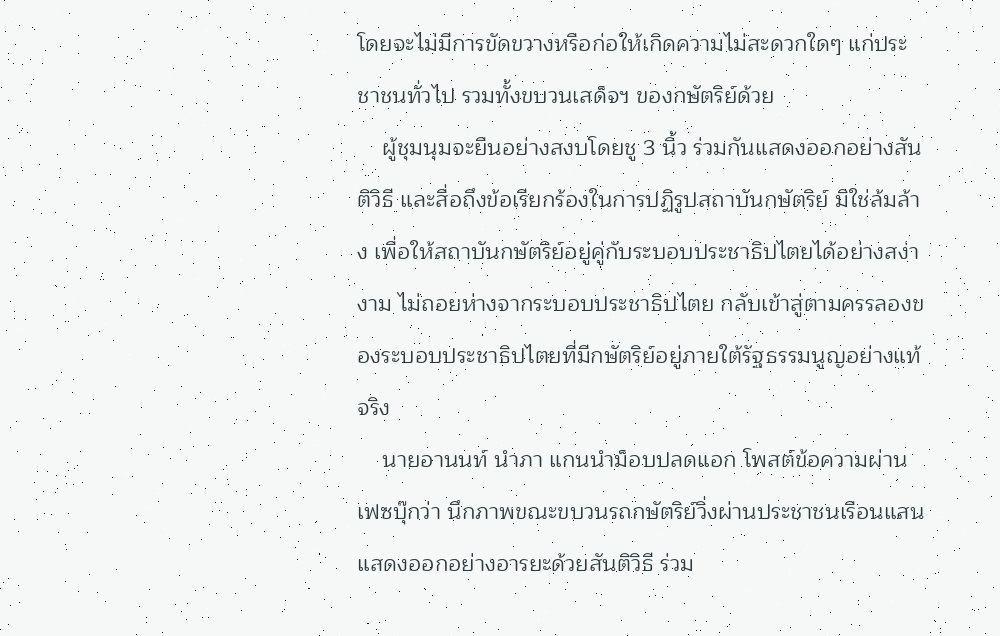โดยจะไม่มีการขัดขวางหรือก่อให้เกิดความไม่สะดวกใดๆ แก่ประชาชนทั่วไป รวมทั้งขบวนเสด็จฯ ของกษัตริย์ด้วย
    ผู้ชุมนุมจะยืนอย่างสงบโดยชู 3 นิ้ว ร่วมกันแสดงออกอย่างสันติวิธี และสื่อถึงข้อเรียกร้องในการปฏิรูปสถาบันกษัตริย์ มิใช่ล้มล้าง เพื่อให้สถาบันกษัตริย์อยู่คู่กับระบอบประชาธิปไตยได้อย่างสง่างาม ไม่ถอยห่างจากระบอบประชาธิปไตย กลับเข้าสู่ตามครรลองของระบอบประชาธิปไตยที่มีกษัตริย์อยู่ภายใต้รัฐธรรมนูญอย่างแท้จริง
    นายอานนท์ นำภา แกนนำม็อบปลดแอก โพสต์ข้อความผ่านเฟซบุ๊กว่า นึกภาพขณะขบวนรถกษัตริย์วิ่งผ่านประชาชนเรือนแสน แสดงออกอย่างอารยะด้วยสันติวิธี ร่วม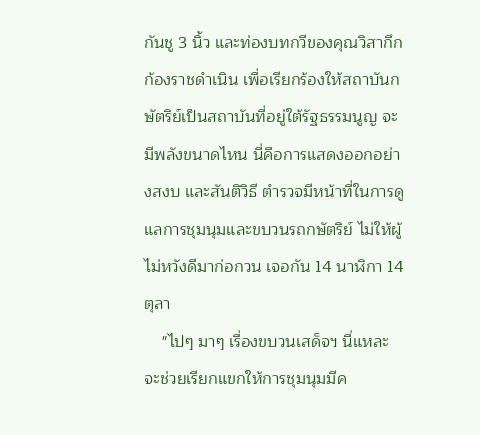กันชู 3 นิ้ว และท่องบทกวีของคุณวิสากึกก้องราชดำเนิน เพื่อเรียกร้องให้สถาบันกษัตริย์เป็นสถาบันที่อยู่ใต้รัฐธรรมนูญ จะมีพลังขนาดไหน นี่คือการแสดงออกอย่างสงบ และสันติวิธี ตำรวจมีหน้าที่ในการดูแลการชุมนุมและขบวนรถกษัตริย์ ไม่ให้ผู้ไม่หวังดีมาก่อกวน เจอกัน 14 นาฬิกา 14 ตุลา
    "ไปๆ มาๆ เรื่องขบวนเสด็จฯ นี่แหละจะช่วยเรียกแขกให้การชุมนุมมีค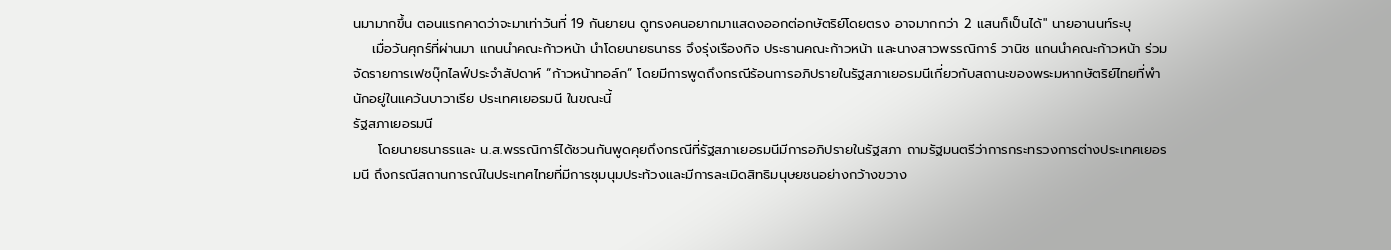นมามากขึ้น ตอนแรกคาดว่าจะมาเท่าวันที่ 19 กันยายน ดูทรงคนอยากมาแสดงออกต่อกษัตริย์โดยตรง อาจมากกว่า 2 แสนก็เป็นได้" นายอานนท์ระบุ
    เมื่อวันศุกร์ที่ผ่านมา แกนนำคณะก้าวหน้า นำโดยนายธนาธร จึงรุ่งเรืองกิจ ประธานคณะก้าวหน้า และนางสาวพรรณิการ์ วานิช แกนนำคณะก้าวหน้า ร่วมจัดรายการเฟซบุ๊กไลฟ์ประจำสัปดาห์ “ก้าวหน้าทอล์ก” โดยมีการพูดถึงกรณีร้อนการอภิปรายในรัฐสภาเยอรมนีเกี่ยวกับสถานะของพระมหากษัตริย์ไทยที่พำนักอยู่ในแคว้นบาวาเรีย ประเทศเยอรมนี ในขณะนี้
รัฐสภาเยอรมนี
     โดยนายธนาธรและ น.ส.พรรณิการ์ได้ชวนกันพูดคุยถึงกรณีที่รัฐสภาเยอรมนีมีการอภิปรายในรัฐสภา ถามรัฐมนตรีว่าการกระทรวงการต่างประเทศเยอรมนี ถึงกรณีสถานการณ์ในประเทศไทยที่มีการชุมนุมประท้วงและมีการละเมิดสิทธิมนุษยชนอย่างกว้างขวาง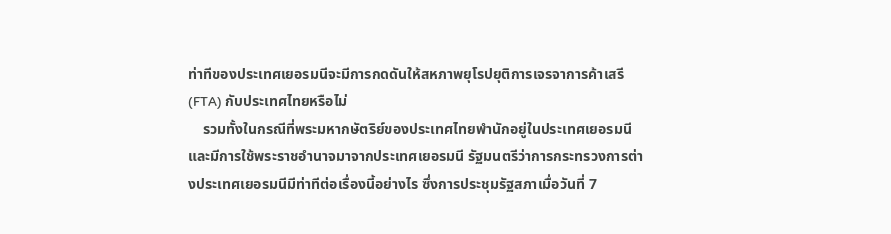ท่าทีของประเทศเยอรมนีจะมีการกดดันให้สหภาพยุโรปยุติการเจรจาการค้าเสรี (FTA) กับประเทศไทยหรือไม่
    รวมทั้งในกรณีที่พระมหากษัตริย์ของประเทศไทยพำนักอยู่ในประเทศเยอรมนี และมีการใช้พระราชอำนาจมาจากประเทศเยอรมนี รัฐมนตรีว่าการกระทรวงการต่างประเทศเยอรมนีมีท่าทีต่อเรื่องนี้อย่างไร ซึ่งการประชุมรัฐสภาเมื่อวันที่ 7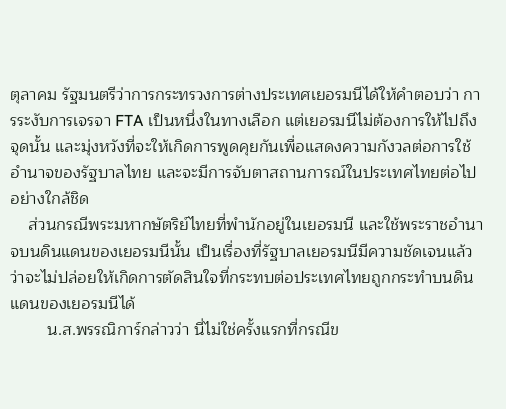ตุลาคม รัฐมนตรีว่าการกระทรวงการต่างประเทศเยอรมนีได้ให้คำตอบว่า การระงับการเจรจา FTA เป็นหนึ่งในทางเลือก แต่เยอรมนีไม่ต้องการให้ไปถึงจุดนั้น และมุ่งหวังที่จะให้เกิดการพูดคุยกันเพื่อแสดงความกังวลต่อการใช้อำนาจของรัฐบาลไทย และจะมีการจับตาสถานการณ์ในประเทศไทยต่อไปอย่างใกล้ชิด
    ส่วนกรณีพระมหากษัตริย์ไทยที่พำนักอยู่ในเยอรมนี และใช้พระราชอำนาจบนดินแดนของเยอรมนีนั้น เป็นเรื่องที่รัฐบาลเยอรมนีมีความชัดเจนแล้วว่าจะไม่ปล่อยให้เกิดการตัดสินใจที่กระทบต่อประเทศไทยถูกกระทำบนดินแดนของเยอรมนีได้
        น.ส.พรรณิการ์กล่าวว่า นี่ไม่ใช่ครั้งแรกที่กรณีข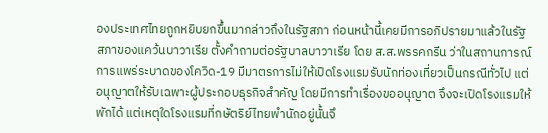องประเทศไทยถูกหยิบยกขึ้นมากล่าวถึงในรัฐสภา ก่อนหน้านี้เคยมีการอภิปรายมาแล้วในรัฐสภาของแคว้นบาวาเรีย ตั้งคำถามต่อรัฐบาลบาวาเรีย โดย ส.ส.พรรคกรีน ว่าในสถานการณ์การแพร่ระบาดของโควิด-19 มีมาตรการไม่ให้เปิดโรงแรมรับนักท่องเที่ยวเป็นกรณีทั่วไป แต่อนุญาตให้รับเฉพาะผู้ประกอบธุรกิจสำคัญ โดยมีการทำเรื่องขออนุญาต จึงจะเปิดโรงแรมให้พักได้ แต่เหตุใดโรงแรมที่กษัตริย์ไทยพำนักอยู่นั้นจึ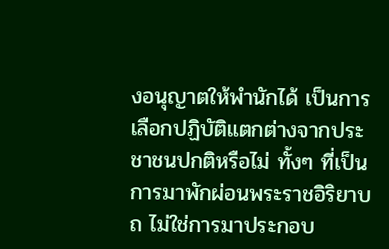งอนุญาตให้พำนักได้ เป็นการเลือกปฏิบัติแตกต่างจากประชาชนปกติหรือไม่ ทั้งๆ ที่เป็นการมาพักผ่อนพระราชอิริยาบถ ไม่ใช่การมาประกอบ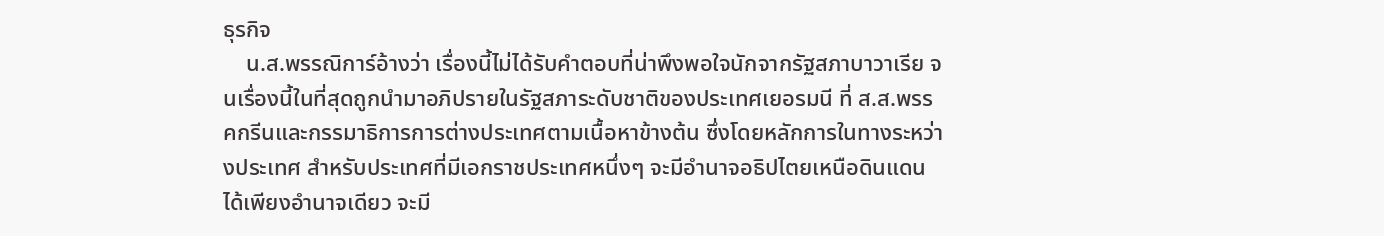ธุรกิจ
    น.ส.พรรณิการ์อ้างว่า เรื่องนี้ไม่ได้รับคำตอบที่น่าพึงพอใจนักจากรัฐสภาบาวาเรีย จนเรื่องนี้ในที่สุดถูกนำมาอภิปรายในรัฐสภาระดับชาติของประเทศเยอรมนี ที่ ส.ส.พรรคกรีนและกรรมาธิการการต่างประเทศตามเนื้อหาข้างต้น ซึ่งโดยหลักการในทางระหว่างประเทศ สำหรับประเทศที่มีเอกราชประเทศหนึ่งๆ จะมีอำนาจอธิปไตยเหนือดินแดนได้เพียงอำนาจเดียว จะมี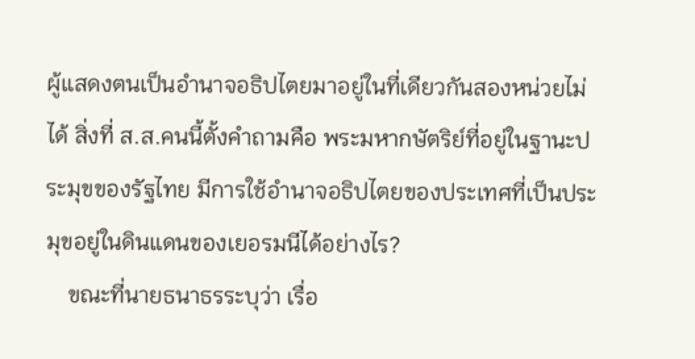ผู้แสดงตนเป็นอำนาจอธิปไตยมาอยู่ในที่เดียวกันสองหน่วยไม่ได้ สิ่งที่ ส.ส.คนนี้ตั้งคำถามคือ พระมหากษัตริย์ที่อยู่ในฐานะประมุขของรัฐไทย มีการใช้อำนาจอธิปไตยของประเทศที่เป็นประมุขอยู่ในดินแดนของเยอรมนีได้อย่างไร?
    ขณะที่นายธนาธรระบุว่า เรื่อ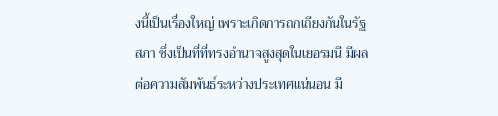งนี้เป็นเรื่องใหญ่ เพราะเกิดการถกเถียงกันในรัฐสภา ซึ่งเป็นที่ที่ทรงอำนาจสูงสุดในเยอรมนี มีผลต่อความสัมพันธ์ระหว่างประเทศแน่นอน มี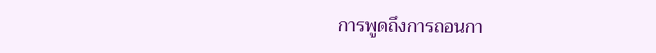การพูดถึงการถอนกา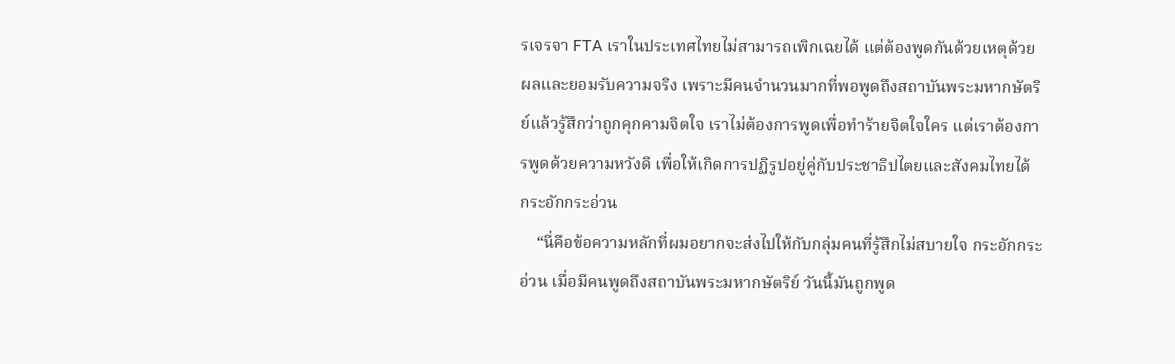รเจรจา FTA เราในประเทศไทยไม่สามารถเพิกเฉยได้ แต่ต้องพูดกันด้วยเหตุด้วยผลและยอมรับความจริง เพราะมีคนจำนวนมากที่พอพูดถึงสถาบันพระมหากษัตริย์แล้วรู้สึกว่าถูกคุกคามจิตใจ เราไม่ต้องการพูดเพื่อทำร้ายจิตใจใคร แต่เราต้องการพูดด้วยความหวังดี เพื่อให้เกิดการปฏิรูปอยู่คู่กับประชาธิปไตยและสังคมไทยได้
กระอักกระอ่วน
    “นี่คือข้อความหลักที่ผมอยากจะส่งไปให้กับกลุ่มคนที่รู้สึกไม่สบายใจ กระอักกระอ่วน เมื่อมีคนพูดถึงสถาบันพระมหากษัตริย์ วันนี้มันถูกพูด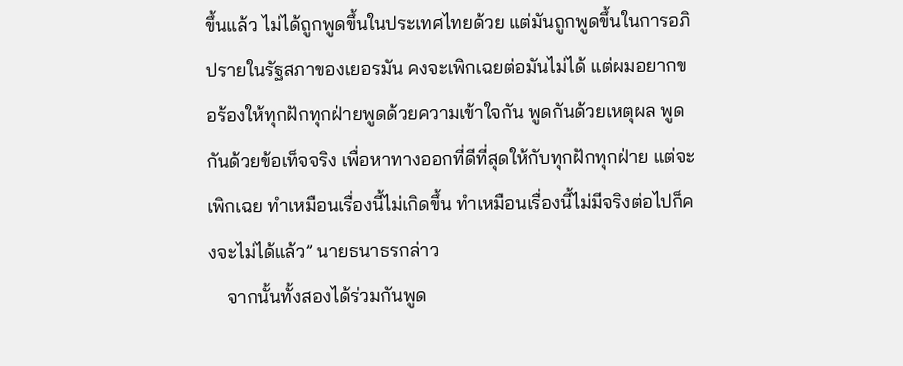ขึ้นแล้ว ไม่ได้ถูกพูดขึ้นในประเทศไทยด้วย แต่มันถูกพูดขึ้นในการอภิปรายในรัฐสภาของเยอรมัน คงจะเพิกเฉยต่อมันไม่ได้ แต่ผมอยากขอร้องให้ทุกฝักทุกฝ่ายพูดด้วยความเข้าใจกัน พูดกันด้วยเหตุผล พูดกันด้วยข้อเท็จจริง เพื่อหาทางออกที่ดีที่สุดให้กับทุกฝักทุกฝ่าย แต่จะเพิกเฉย ทำเหมือนเรื่องนี้ไม่เกิดขึ้น ทำเหมือนเรื่องนี้ไม่มีจริงต่อไปก็คงจะไม่ได้แล้ว” นายธนาธรกล่าว
    จากนั้นทั้งสองได้ร่วมกันพูด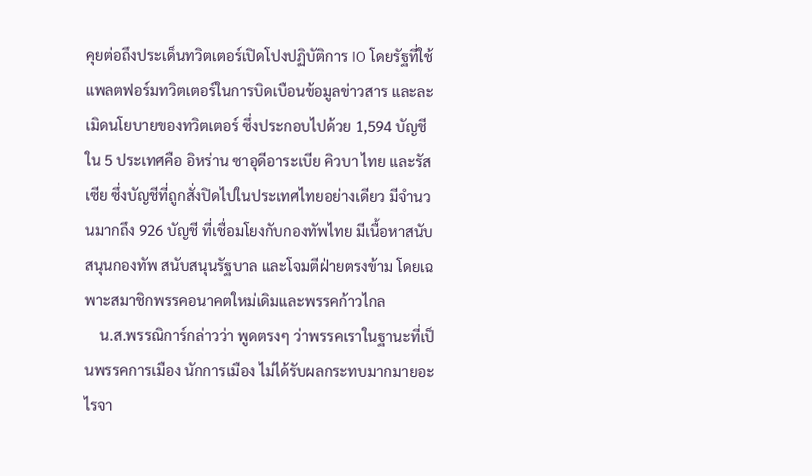คุยต่อถึงประเด็นทวิตเตอร์เปิดโปงปฏิบัติการ IO โดยรัฐที่ใช้แพลตฟอร์มทวิตเตอร์ในการบิดเบือนข้อมูลข่าวสาร และละเมิดนโยบายของทวิตเตอร์ ซึ่งประกอบไปด้วย 1,594 บัญชีใน 5 ประเทศคือ อิหร่าน ซาอุดีอาระเบีย คิวบา ไทย และรัสเซีย ซึ่งบัญชีที่ถูกสั่งปิดไปในประเทศไทยอย่างเดียว มีจำนวนมากถึง 926 บัญชี ที่เชื่อมโยงกับกองทัพไทย มีเนื้อหาสนับสนุนกองทัพ สนับสนุนรัฐบาล และโจมตีฝ่ายตรงข้าม โดยเฉพาะสมาชิกพรรคอนาคตใหม่เดิมและพรรคก้าวไกล
    น.ส.พรรณิการ์กล่าวว่า พูดตรงๆ ว่าพรรคเราในฐานะที่เป็นพรรคการเมือง นักการเมือง ไม่ได้รับผลกระทบมากมายอะไรจา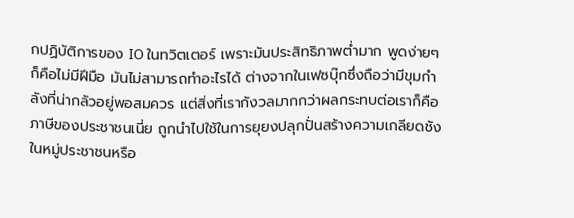กปฏิบัติการของ IO ในทวิตเตอร์ เพราะมันประสิทธิภาพต่ำมาก พูดง่ายๆ ก็คือไม่มีฝีมือ มันไม่สามารถทำอะไรได้ ต่างจากในเฟซบุ๊กซึ่งถือว่ามีขุมกำลังที่น่ากลัวอยู่พอสมควร แต่สิ่งที่เรากังวลมากกว่าผลกระทบต่อเราก็คือ ภาษีของประชาชนเนี่ย ถูกนำไปใช้ในการยุยงปลุกปั่นสร้างความเกลียดชังในหมู่ประชาชนหรือ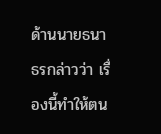ด้านนายธนาธรกล่าวว่า เรื่องนี้ทำให้ตน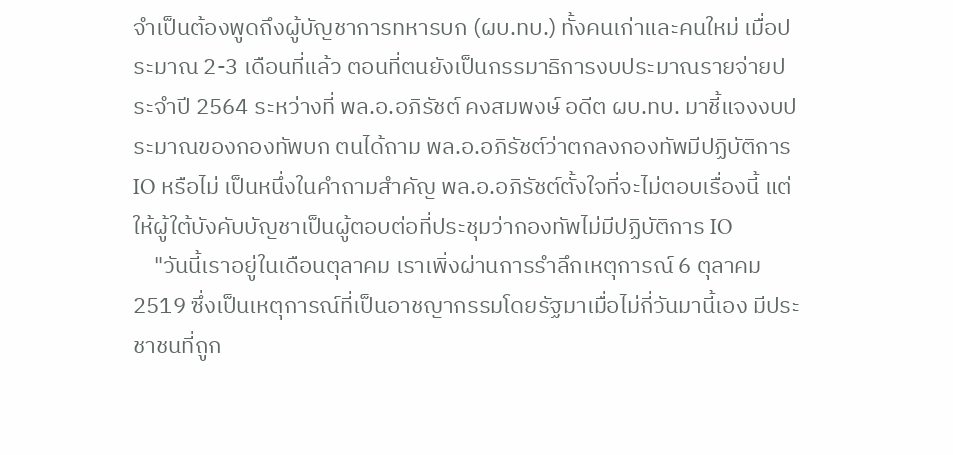จำเป็นต้องพูดถึงผู้บัญชาการทหารบก (ผบ.ทบ.) ทั้งคนเก่าและคนใหม่ เมื่อประมาณ 2-3 เดือนที่แล้ว ตอนที่ตนยังเป็นกรรมาธิการงบประมาณรายจ่ายประจำปี 2564 ระหว่างที่ พล.อ.อภิรัชต์ คงสมพงษ์ อดีต ผบ.ทบ. มาชี้แจงงบประมาณของกองทัพบก ตนได้ถาม พล.อ.อภิรัชต์ว่าตกลงกองทัพมีปฏิบัติการ IO หรือไม่ เป็นหนึ่งในคำถามสำคัญ พล.อ.อภิรัชต์ตั้งใจที่จะไม่ตอบเรื่องนี้ แต่ให้ผู้ใต้บังคับบัญชาเป็นผู้ตอบต่อที่ประชุมว่ากองทัพไม่มีปฏิบัติการ IO
    "วันนี้เราอยู่ในเดือนตุลาคม เราเพิ่งผ่านการรำลึกเหตุการณ์ 6 ตุลาคม 2519 ซึ่งเป็นเหตุการณ์ที่เป็นอาชญากรรมโดยรัฐมาเมื่อไม่กี่วันมานี้เอง มีประชาชนที่ถูก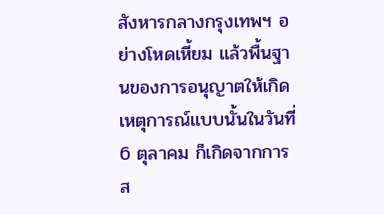สังหารกลางกรุงเทพฯ อย่างโหดเหี้ยม แล้วพื้นฐานของการอนุญาตให้เกิดเหตุการณ์แบบนั้นในวันที่ 6 ตุลาคม ก็เกิดจากการส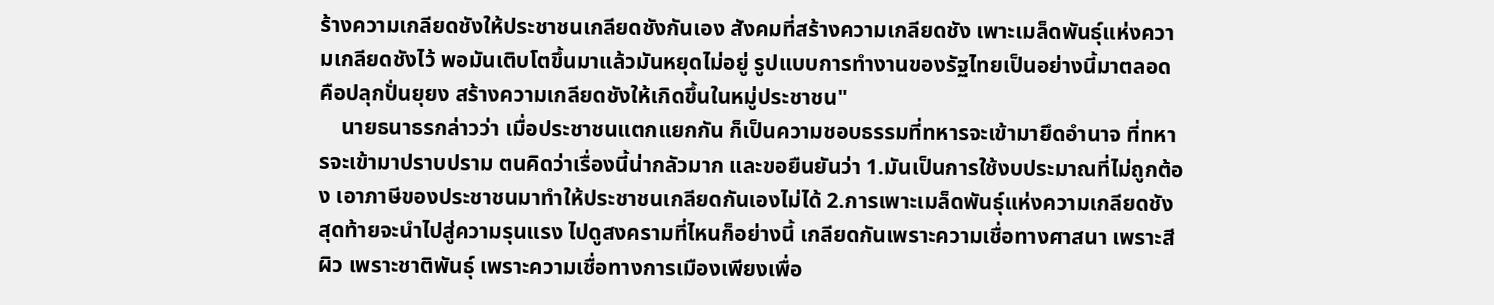ร้างความเกลียดชังให้ประชาชนเกลียดชังกันเอง สังคมที่สร้างความเกลียดชัง เพาะเมล็ดพันธุ์แห่งความเกลียดชังไว้ พอมันเติบโตขึ้นมาแล้วมันหยุดไม่อยู่ รูปแบบการทำงานของรัฐไทยเป็นอย่างนี้มาตลอด คือปลุกปั่นยุยง สร้างความเกลียดชังให้เกิดขึ้นในหมู่ประชาชน"
    นายธนาธรกล่าวว่า เมื่อประชาชนแตกแยกกัน ก็เป็นความชอบธรรมที่ทหารจะเข้ามายึดอำนาจ ที่ทหารจะเข้ามาปราบปราม ตนคิดว่าเรื่องนี้น่ากลัวมาก และขอยืนยันว่า 1.มันเป็นการใช้งบประมาณที่ไม่ถูกต้อง เอาภาษีของประชาชนมาทำให้ประชาชนเกลียดกันเองไม่ได้ 2.การเพาะเมล็ดพันธุ์แห่งความเกลียดชัง สุดท้ายจะนำไปสู่ความรุนแรง ไปดูสงครามที่ไหนก็อย่างนี้ เกลียดกันเพราะความเชื่อทางศาสนา เพราะสีผิว เพราะชาติพันธุ์ เพราะความเชื่อทางการเมืองเพียงเพื่อ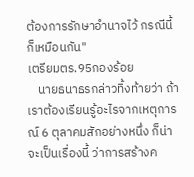ต้องการรักษาอำนาจไว้ กรณีนี้ก็เหมือนกัน"
เตรียมตร.95กองร้อย
    นายธนาธรกล่าวทิ้งท้ายว่า ถ้าเราต้องเรียนรู้อะไรจากเหตุการณ์ 6 ตุลาคมสักอย่างหนึ่ง ก็น่าจะเป็นเรื่องนี้ ว่าการสร้างค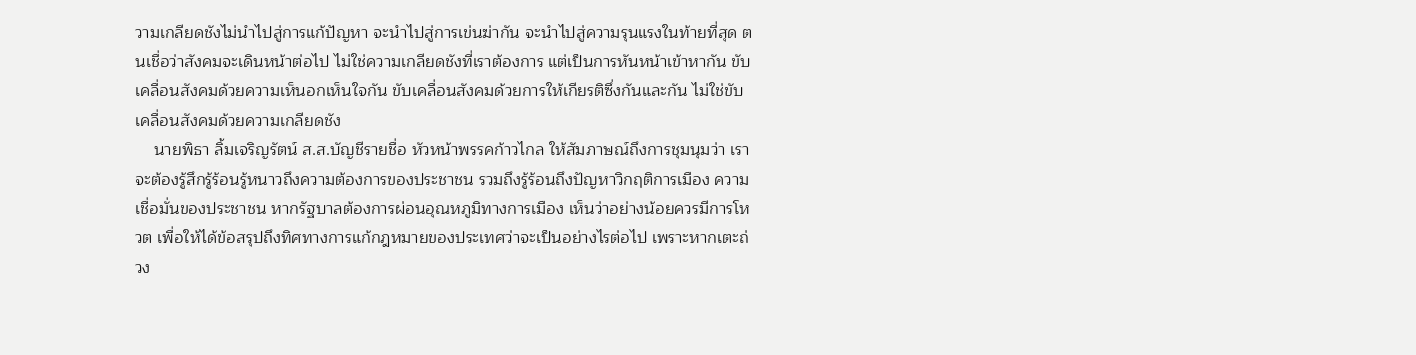วามเกลียดชังไม่นำไปสู่การแก้ปัญหา จะนำไปสู่การเข่นฆ่ากัน จะนำไปสู่ความรุนแรงในท้ายที่สุด ตนเชื่อว่าสังคมจะเดินหน้าต่อไป ไม่ใช่ความเกลียดชังที่เราต้องการ แต่เป็นการหันหน้าเข้าหากัน ขับเคลื่อนสังคมด้วยความเห็นอกเห็นใจกัน ขับเคลื่อนสังคมด้วยการให้เกียรติซึ่งกันและกัน ไม่ใช่ขับเคลื่อนสังคมด้วยความเกลียดชัง
    นายพิธา ลิ้มเจริญรัตน์ ส.ส.บัญชีรายชื่อ หัวหน้าพรรคก้าวไกล ให้สัมภาษณ์ถึงการชุมนุมว่า เราจะต้องรู้สึกรู้ร้อนรู้หนาวถึงความต้องการของประชาชน รวมถึงรู้ร้อนถึงปัญหาวิกฤติการเมือง ความเชื่อมั่นของประชาชน หากรัฐบาลต้องการผ่อนอุณหภูมิทางการเมือง เห็นว่าอย่างน้อยควรมีการโหวต เพื่อให้ได้ข้อสรุปถึงทิศทางการแก้กฎหมายของประเทศว่าจะเป็นอย่างไรต่อไป เพราะหากเตะถ่วง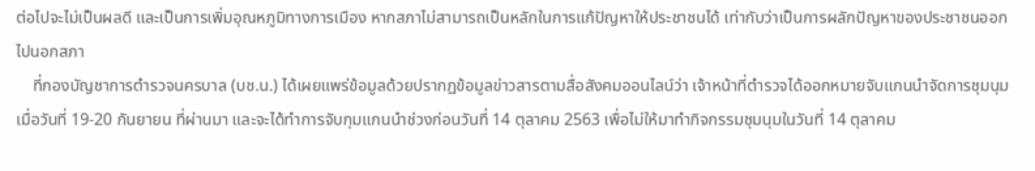ต่อไปจะไม่เป็นผลดี และเป็นการเพิ่มอุณหภูมิทางการเมือง หากสภาไม่สามารถเป็นหลักในการแก้ปัญหาให้ประชาชนได้ เท่ากับว่าเป็นการผลักปัญหาของประชาชนออกไปนอกสภา
    ที่กองบัญชาการตำรวจนครบาล (บช.น.) ได้เผยแพร่ข้อมูลด้วยปรากฏข้อมูลข่าวสารตามสื่อสังคมออนไลน์ว่า เจ้าหน้าที่ตำรวจได้ออกหมายจับแกนนำจัดการชุมนุมเมื่อวันที่ 19-20 กันยายน ที่ผ่านมา และจะได้ทำการจับกุมแกนนำช่วงก่อนวันที่ 14 ตุลาคม 2563 เพื่อไม่ให้มาทำกิจกรรมชุมนุมในวันที่ 14 ตุลาคม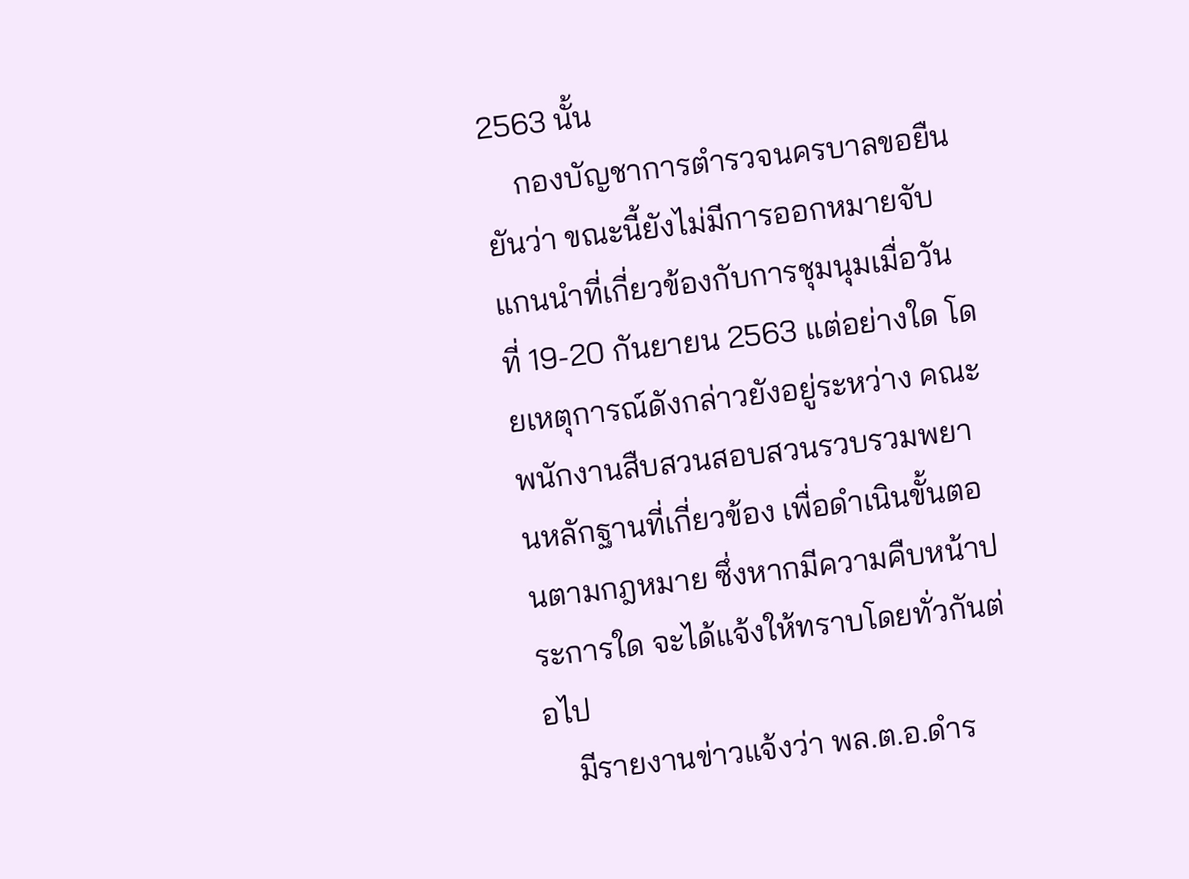2563 นั้น
    กองบัญชาการตำรวจนครบาลขอยืนยันว่า ขณะนี้ยังไม่มีการออกหมายจับแกนนำที่เกี่ยวข้องกับการชุมนุมเมื่อวันที่ 19-20 กันยายน 2563 แต่อย่างใด โดยเหตุการณ์ดังกล่าวยังอยู่ระหว่าง คณะพนักงานสืบสวนสอบสวนรวบรวมพยานหลักฐานที่เกี่ยวข้อง เพื่อดำเนินขั้นตอนตามกฎหมาย ซึ่งหากมีความคืบหน้าประการใด จะได้แจ้งให้ทราบโดยทั่วกันต่อไป
    มีรายงานข่าวแจ้งว่า พล.ต.อ.ดำร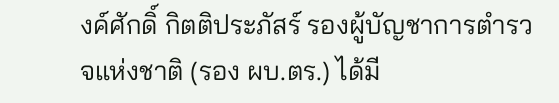งค์ศักดิ์ กิตติประภัสร์ รองผู้บัญชาการตำรวจแห่งชาติ (รอง ผบ.ตร.) ได้มี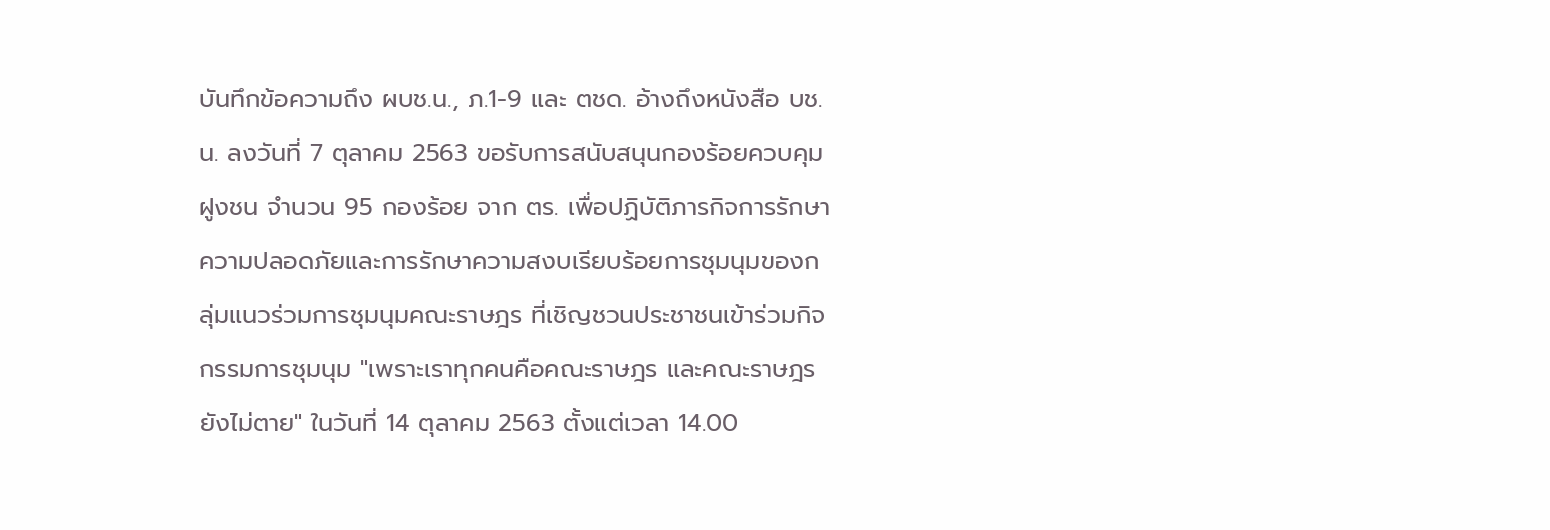บันทึกข้อความถึง ผบช.น., ภ.1-9 และ ตชด. อ้างถึงหนังสือ บช.น. ลงวันที่ 7 ตุลาคม 2563 ขอรับการสนับสนุนกองร้อยควบคุมฝูงชน จำนวน 95 กองร้อย จาก ตร. เพื่อปฏิบัติภารกิจการรักษาความปลอดภัยและการรักษาความสงบเรียบร้อยการชุมนุมของกลุ่มแนวร่วมการชุมนุมคณะราษฎร ที่เชิญชวนประชาชนเข้าร่วมกิจกรรมการชุมนุม "เพราะเราทุกคนคือคณะราษฎร และคณะราษฎรยังไม่ตาย" ในวันที่ 14 ตุลาคม 2563 ตั้งแต่เวลา 14.00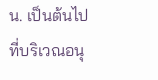น. เป็นต้นไป ที่บริเวณอนุ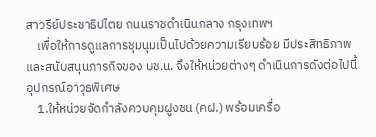สาวรีย์ประชาธิปไตย ถนนราชดำเนินกลาง กรุงเทพฯ
    เพื่อให้การดูแลการชุมนุมเป็นไปด้วยความเรียบร้อย มีประสิทธิภาพ และสนับสนุนภารกิจของ บช.น. จึงให้หน่วยต่างๆ ดำเนินการดังต่อไปนี้
อุปกรณ์อาวุธพิเศษ
    1.ให้หน่วยจัดกำลังควบคุมฝูงชน (คฝ.) พร้อมเครื่อ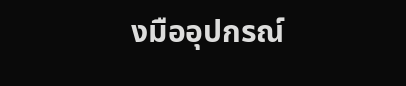งมืออุปกรณ์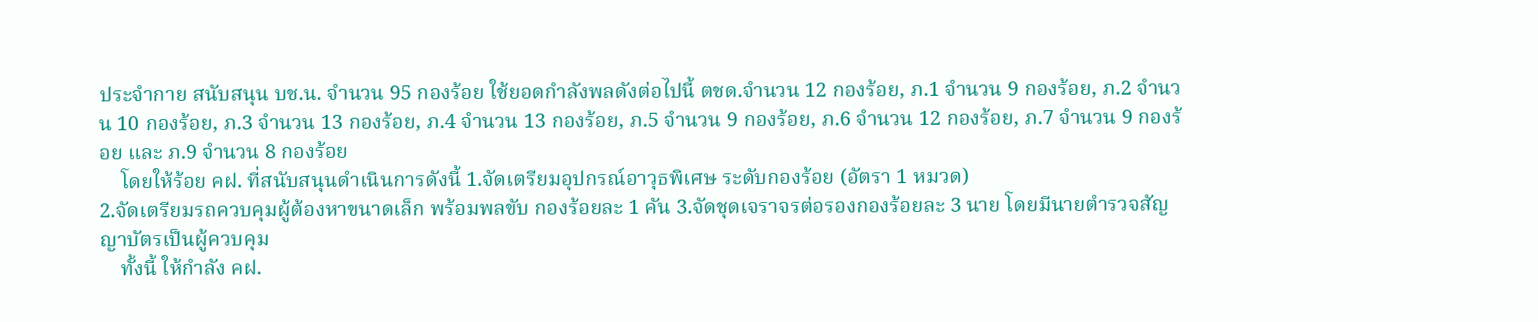ประจำกาย สนับสนุน บช.น. จำนวน 95 กองร้อย ใช้ยอดกำลังพลดังต่อไปนี้ ตชด.จำนวน 12 กองร้อย, ภ.1 จำนวน 9 กองร้อย, ภ.2 จำนวน 10 กองร้อย, ภ.3 จำนวน 13 กองร้อย, ภ.4 จำนวน 13 กองร้อย, ภ.5 จำนวน 9 กองร้อย, ภ.6 จำนวน 12 กองร้อย, ภ.7 จำนวน 9 กองร้อย และ ภ.9 จำนวน 8 กองร้อย
    โดยให้ร้อย คฝ. ที่สนับสนุนดำเนินการดังนี้ 1.จัดเตรียมอุปกรณ์อาวุธพิเศษ ระดับกองร้อย (อัตรา 1 หมวด)
2.จัดเตรียมรถควบคุมผู้ต้องหาขนาดเล็ก พร้อมพลขับ กองร้อยละ 1 คัน 3.จัดชุดเจราจรต่อรองกองร้อยละ 3 นาย โดยมีนายตำรวจสัญญาบัตรเป็นผู้ควบคุม
    ทั้งนี้ ให้กำลัง คฝ.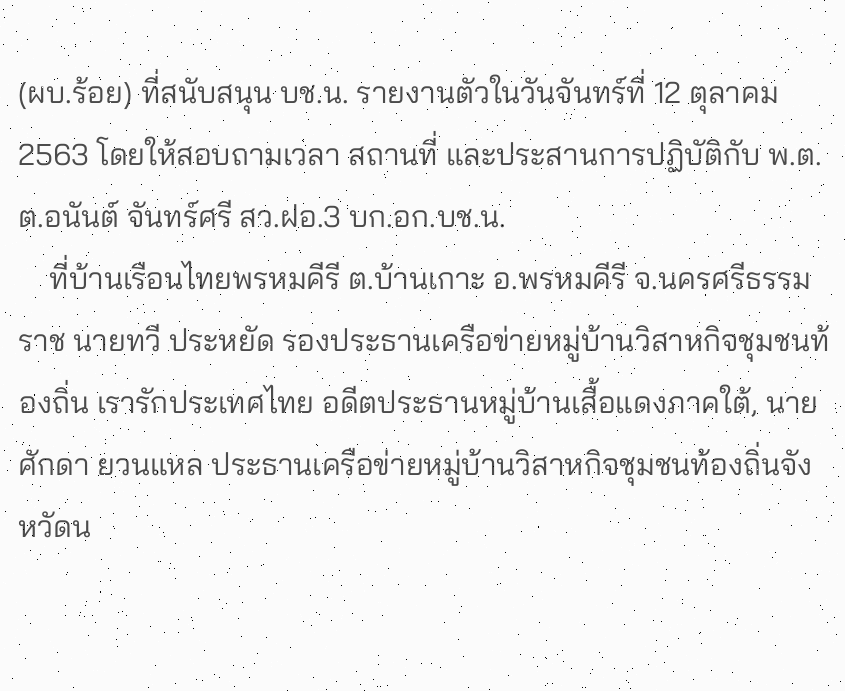(ผบ.ร้อย) ที่สนับสนุน บช.น. รายงานตัวในวันจันทร์ที่ 12 ตุลาคม 2563 โดยให้สอบถามเวลา สถานที่ และประสานการปฏิบัติกับ พ.ต.ต.อนันต์ จันทร์ศรี สว.ฝอ.3 บก.อก.บช.น.
    ที่บ้านเรือนไทยพรหมคีรี ต.บ้านเกาะ อ.พรหมคีรี จ.นครศรีธรรมราช นายทวี ประหยัด รองประธานเครือข่ายหมู่บ้านวิสาหกิจชุมชนท้องถิ่น เรารักประเทศไทย อดีตประธานหมู่บ้านเสื้อแดงภาคใต้, นายศักดา ยวนแหล ประธานเครือข่ายหมู่บ้านวิสาหกิจชุมชนท้องถิ่นจังหวัดน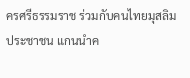ครศรีธรรมราช ร่วมกับคนไทยมุสลิม ประชาชน แกนนำค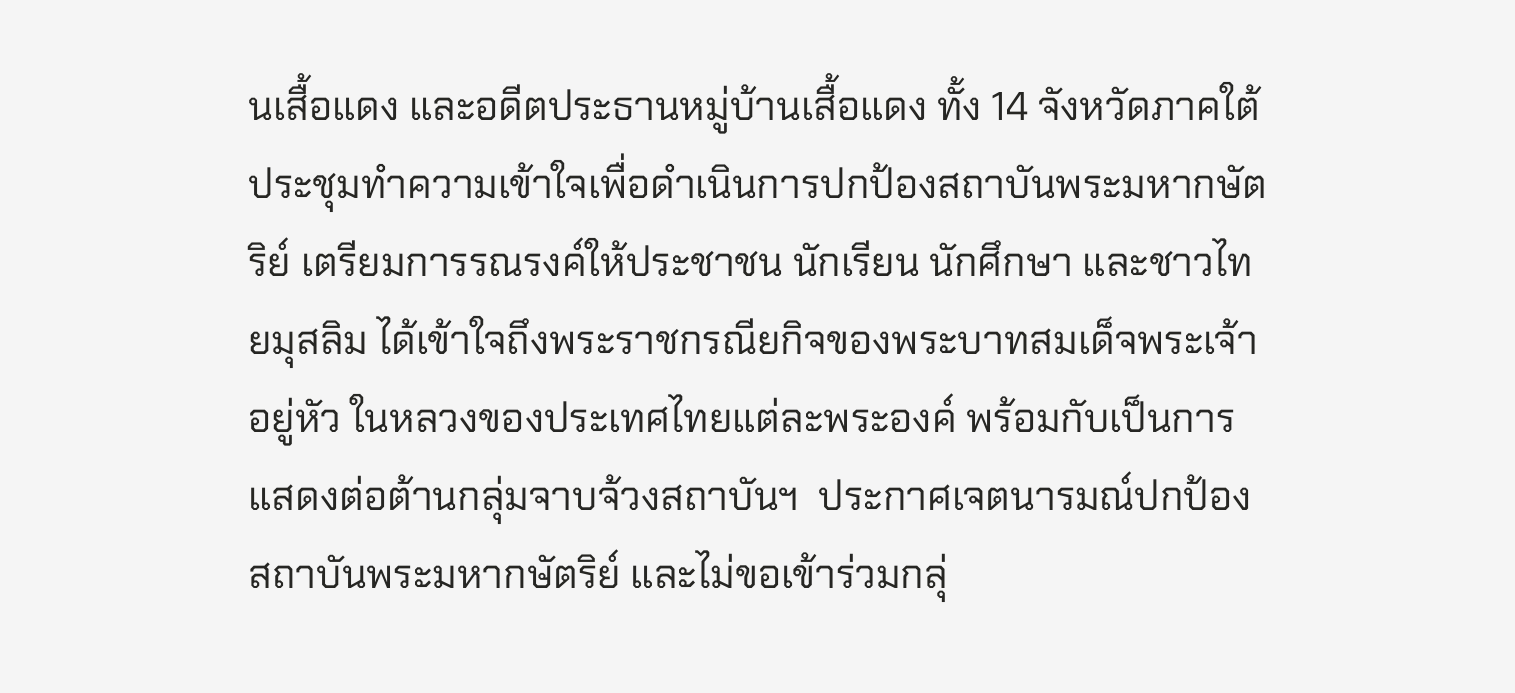นเสื้อแดง และอดีตประธานหมู่บ้านเสื้อแดง ทั้ง 14 จังหวัดภาคใต้ ประชุมทำความเข้าใจเพื่อดำเนินการปกป้องสถาบันพระมหากษัตริย์ เตรียมการรณรงค์ให้ประชาชน นักเรียน นักศึกษา และชาวไทยมุสลิม ได้เข้าใจถึงพระราชกรณียกิจของพระบาทสมเด็จพระเจ้าอยู่หัว ในหลวงของประเทศไทยแต่ละพระองค์ พร้อมกับเป็นการแสดงต่อต้านกลุ่มจาบจ้วงสถาบันฯ  ประกาศเจตนารมณ์ปกป้องสถาบันพระมหากษัตริย์ และไม่ขอเข้าร่วมกลุ่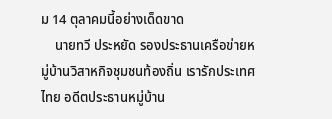ม 14 ตุลาคมนี้อย่างเด็ดขาด
    นายทวี ประหยัด รองประธานเครือข่ายหมู่บ้านวิสาหกิจชุมชนท้องถิ่น เรารักประเทศไทย อดีตประธานหมู่บ้าน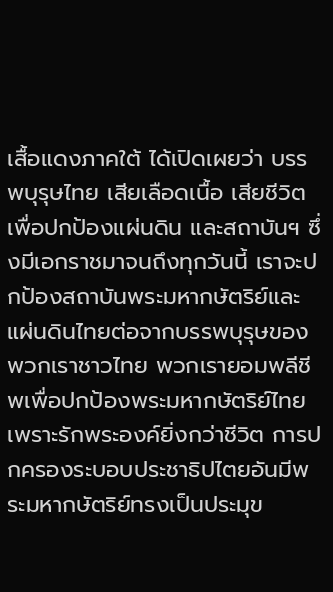เสื้อแดงภาคใต้ ได้เปิดเผยว่า บรรพบุรุษไทย เสียเลือดเนื้อ เสียชีวิต เพื่อปกป้องแผ่นดิน และสถาบันฯ ซึ่งมีเอกราชมาจนถึงทุกวันนี้ เราจะปกป้องสถาบันพระมหากษัตริย์และแผ่นดินไทยต่อจากบรรพบุรุษของพวกเราชาวไทย พวกเรายอมพลีชีพเพื่อปกป้องพระมหากษัตริย์ไทย เพราะรักพระองค์ยิ่งกว่าชีวิต การปกครองระบอบประชาธิปไตยอันมีพระมหากษัตริย์ทรงเป็นประมุข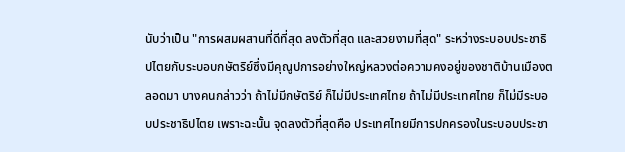นับว่าเป็น "การผสมผสานที่ดีที่สุด ลงตัวที่สุด และสวยงามที่สุด" ระหว่างระบอบประชาธิปไตยกับระบอบกษัตริย์ซึ่งมีคุณูปการอย่างใหญ่หลวงต่อความคงอยู่ของชาติบ้านเมืองตลอดมา บางคนกล่าวว่า ถ้าไม่มีกษัตริย์ ก็ไม่มีประเทศไทย ถ้าไม่มีประเทศไทย ก็ไม่มีระบอบประชาธิปไตย เพราะฉะนั้น จุดลงตัวที่สุดคือ ประเทศไทยมีการปกครองในระบอบประชา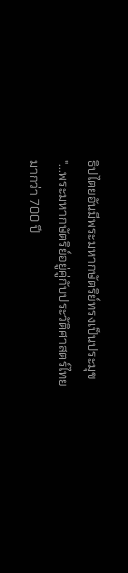ธิปไตยอันมีพระมหากษัตริย์ทรงเป็นประมุข "...พระมหากษัตริย์อยู่คู่กับประวัติศาสตร์ไทยมากว่า 700 ปี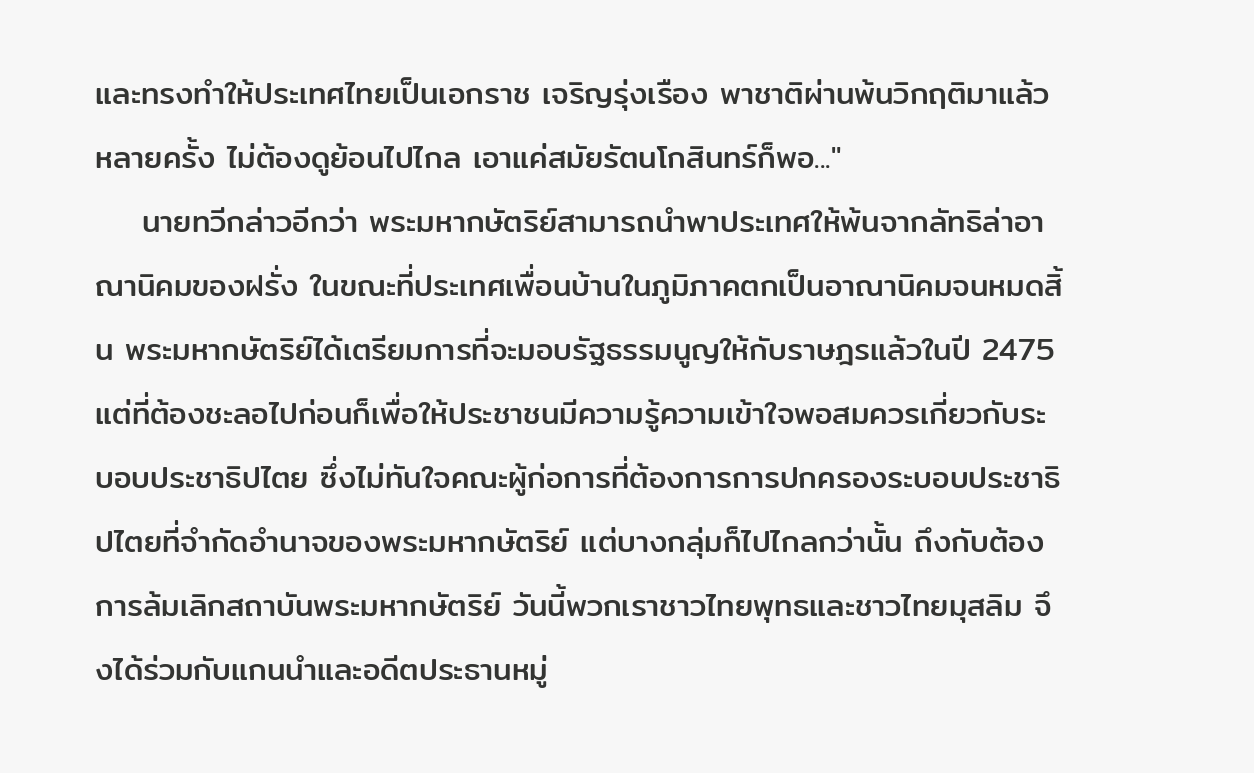และทรงทำให้ประเทศไทยเป็นเอกราช เจริญรุ่งเรือง พาชาติผ่านพ้นวิกฤติมาแล้วหลายครั้ง ไม่ต้องดูย้อนไปไกล เอาแค่สมัยรัตนโกสินทร์ก็พอ..."
    นายทวีกล่าวอีกว่า พระมหากษัตริย์สามารถนำพาประเทศให้พ้นจากลัทธิล่าอาณานิคมของฝรั่ง ในขณะที่ประเทศเพื่อนบ้านในภูมิภาคตกเป็นอาณานิคมจนหมดสิ้น พระมหากษัตริย์ได้เตรียมการที่จะมอบรัฐธรรมนูญให้กับราษฎรแล้วในปี 2475 แต่ที่ต้องชะลอไปก่อนก็เพื่อให้ประชาชนมีความรู้ความเข้าใจพอสมควรเกี่ยวกับระบอบประชาธิปไตย ซึ่งไม่ทันใจคณะผู้ก่อการที่ต้องการการปกครองระบอบประชาธิปไตยที่จำกัดอำนาจของพระมหากษัตริย์ แต่บางกลุ่มก็ไปไกลกว่านั้น ถึงกับต้องการล้มเลิกสถาบันพระมหากษัตริย์ วันนี้พวกเราชาวไทยพุทธและชาวไทยมุสลิม จึงได้ร่วมกับแกนนำและอดีตประธานหมู่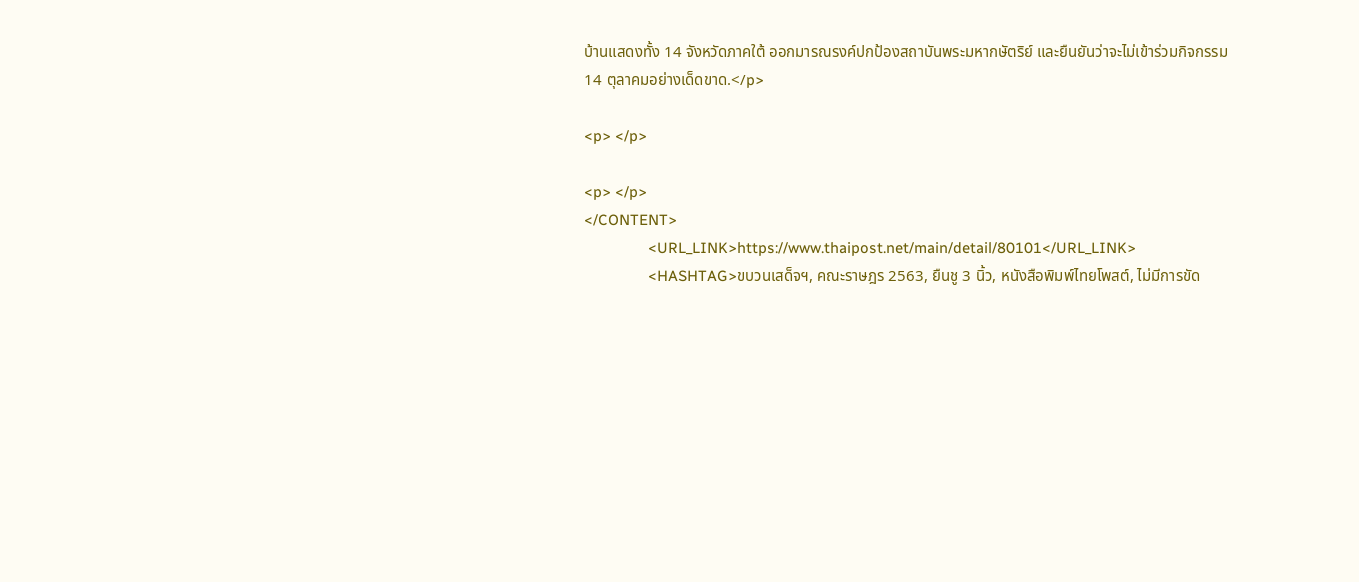บ้านแสดงทั้ง 14 จังหวัดภาคใต้ ออกมารณรงค์ปกป้องสถาบันพระมหากษัตริย์ และยืนยันว่าจะไม่เข้าร่วมกิจกรรม 14 ตุลาคมอย่างเด็ดขาด.</p>

<p> </p>

<p> </p>
</CONTENT>
                <URL_LINK>https://www.thaipost.net/main/detail/80101</URL_LINK>
                <HASHTAG>ขบวนเสด็จฯ, คณะราษฎร 2563, ยืนชู 3 นิ้ว, หนังสือพิมพ์ไทยโพสต์, ไม่มีการขัด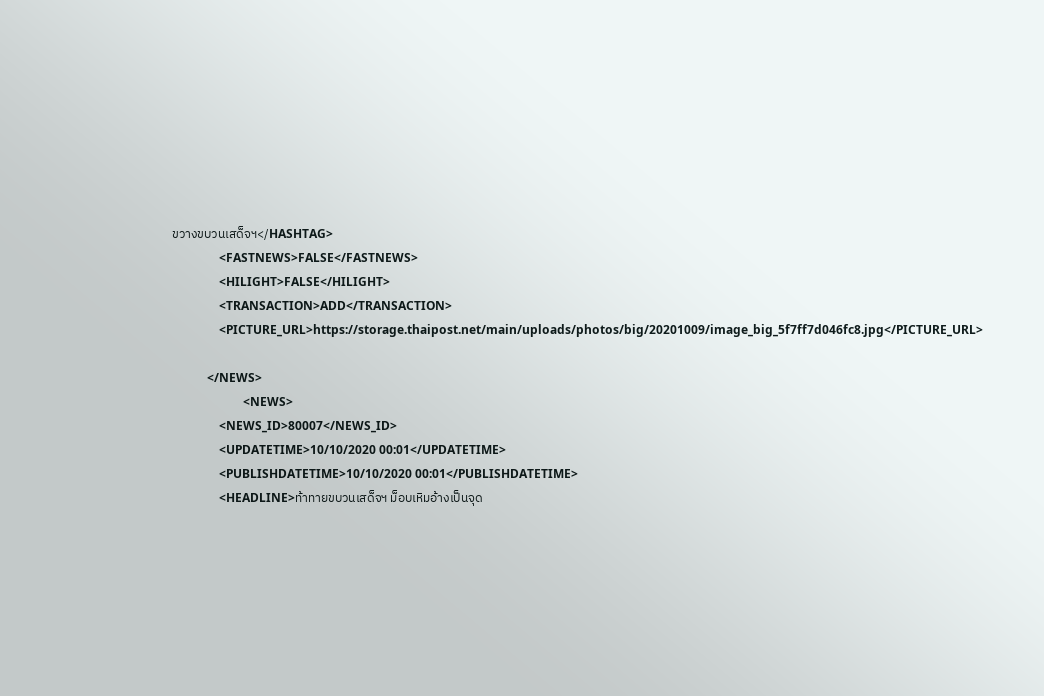ขวางขบวนเสด็จฯ</HASHTAG>
                <FASTNEWS>FALSE</FASTNEWS>
                <HILIGHT>FALSE</HILIGHT>
                <TRANSACTION>ADD</TRANSACTION>
                <PICTURE_URL>https://storage.thaipost.net/main/uploads/photos/big/20201009/image_big_5f7ff7d046fc8.jpg</PICTURE_URL>

            </NEWS>
                        <NEWS>
                <NEWS_ID>80007</NEWS_ID>
                <UPDATETIME>10/10/2020 00:01</UPDATETIME>
                <PUBLISHDATETIME>10/10/2020 00:01</PUBLISHDATETIME>
                <HEADLINE>ท้าทายขบวนเสด็จฯ ม็อบเหิมอ้างเป็นจุด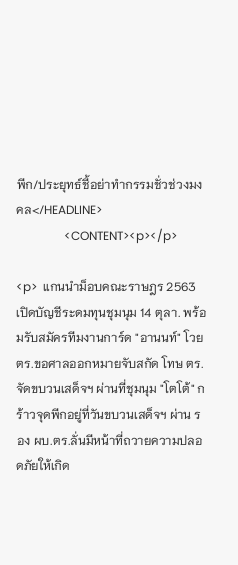พีก/ประยุทธ์ชี้อย่าทำกรรมชั่วช่วงมงคล</HEADLINE>
                <CONTENT><p></p>

<p>  แกนนำม็อบคณะราษฎร 2563 เปิดบัญชีระดมทุนชุมนุม 14 ตุลา. พร้อมรับสมัครทีมงานการ์ด "อานนท์" โวย ตร.ขอศาลออกหมายจับสกัด โทษ ตร. จัดขบวนเสด็จฯ ผ่านที่ชุมนุม "โตโต้" กร้าวจุดพีกอยู่ที่วันขบวนเสด็จฯ ผ่าน รอง ผบ.ตร.ลั่นมีหน้าที่ถวายความปลอดภัยให้เกิด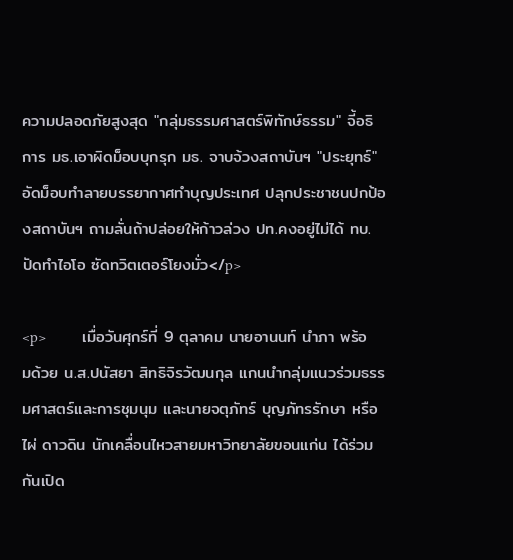ความปลอดภัยสูงสุด "กลุ่มธรรมศาสตร์พิทักษ์ธรรม" จี้อธิการ มธ.เอาผิดม็อบบุกรุก มธ. จาบจ้วงสถาบันฯ "ประยุทธ์" อัดม็อบทำลายบรรยากาศทำบุญประเทศ ปลุกประชาชนปกป้องสถาบันฯ ถามลั่นถ้าปล่อยให้ก้าวล่วง ปท.คงอยู่ไม่ได้ ทบ.ปัดทำไอโอ ซัดทวิตเตอร์โยงมั่ว</p>

<p>         เมื่อวันศุกร์ที่ 9 ตุลาคม นายอานนท์ นำภา พร้อมด้วย น.ส.ปนัสยา สิทธิจิรวัฒนกุล แกนนำกลุ่มแนวร่วมธรรมศาสตร์และการชุมนุม และนายจตุภัทร์ บุญภัทรรักษา หรือไผ่ ดาวดิน นักเคลื่อนไหวสายมหาวิทยาลัยขอนแก่น ได้ร่วมกันเปิด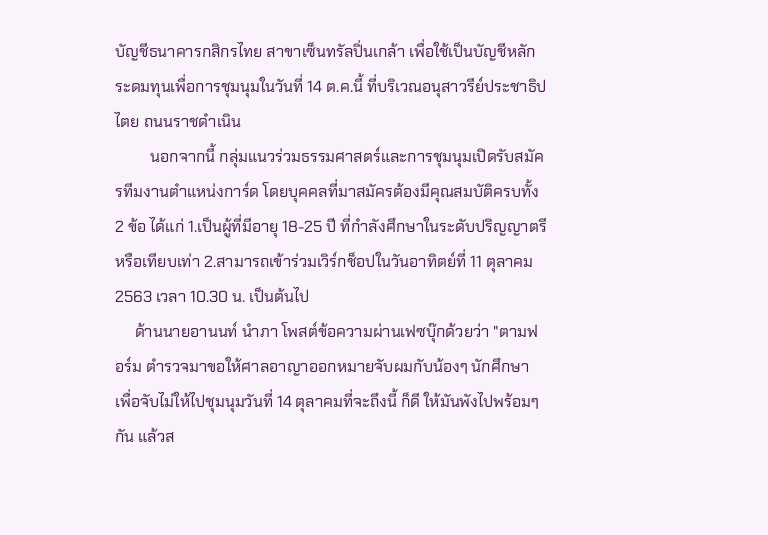บัญชีธนาคารกสิกรไทย สาขาเซ็นทรัลปิ่นเกล้า เพื่อใช้เป็นบัญชีหลักระดมทุนเพื่อการชุมนุมในวันที่ 14 ต.ค.นี้ ที่บริเวณอนุสาวรีย์ประชาธิปไตย ถนนราชดำเนิน
         นอกจากนี้ กลุ่มแนวร่วมธรรมศาสตร์และการชุมนุมเปิดรับสมัครทีมงานตำแหน่งการ์ด โดยบุคคลที่มาสมัครต้องมีคุณสมบัติครบทั้ง 2 ข้อ ได้แก่ 1.เป็นผู้ที่มีอายุ 18-25 ปี ที่กำลังศึกษาในระดับปริญญาตรี หรือเทียบเท่า 2.สามารถเข้าร่วมเวิร์กช็อปในวันอาทิตย์ที่ 11 ตุลาคม 2563 เวลา 10.30 น. เป็นต้นไป
     ด้านนายอานนท์ นำภา โพสต์ข้อความผ่านเฟซบุ๊กด้วยว่า "ตามฟอร์ม ตำรวจมาขอให้ศาลอาญาออกหมายจับผมกับน้องๆ นักศึกษา เพื่อจับไม่ให้ไปชุมนุมวันที่ 14 ตุลาคมที่จะถึงนี้ ก็ดี ให้มันพังไปพร้อมๆ กัน แล้วส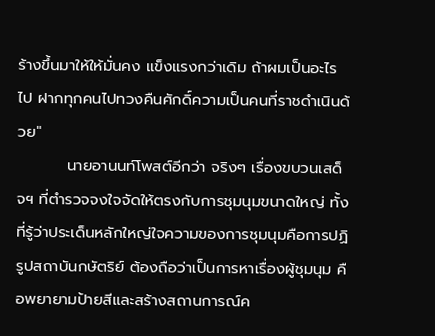ร้างขึ้นมาให้ให้มั่นคง แข็งแรงกว่าเดิม ถ้าผมเป็นอะไรไป ฝากทุกคนไปทวงคืนศักดิ์ความเป็นคนที่ราชดำเนินด้วย"
         นายอานนท์โพสต์อีกว่า จริงๆ เรื่องขบวนเสด็จฯ ที่ตำรวจจงใจจัดให้ตรงกับการชุมนุมขนาดใหญ่ ทั้งที่รู้ว่าประเด็นหลักใหญ่ใจความของการชุมนุมคือการปฏิรูปสถาบันกษัตริย์ ต้องถือว่าเป็นการหาเรื่องผู้ชุมนุม คือพยายามป้ายสีและสร้างสถานการณ์ค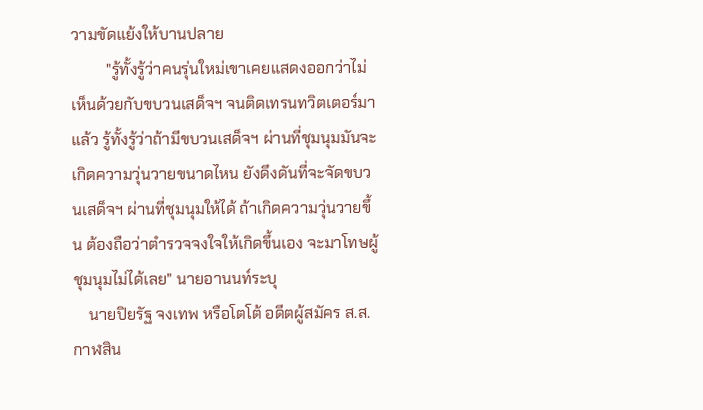วามขัดแย้งให้บานปลาย
         "รู้ทั้งรู้ว่าคนรุ่นใหม่เขาเคยแสดงออกว่าไม่เห็นด้วยกับขบวนเสด็จฯ จนติดเทรนทวิตเตอร์มาแล้ว รู้ทั้งรู้ว่าถ้ามีขบวนเสด็จฯ ผ่านที่ชุมนุมมันจะเกิดความวุ่นวายขนาดไหน ยังดึงดันที่จะจัดขบวนเสด็จฯ ผ่านที่ชุมนุมให้ได้ ถ้าเกิดความวุ่นวายขึ้น ต้องถือว่าตำรวจจงใจให้เกิดขึ้นเอง จะมาโทษผู้ชุมนุมไม่ได้เลย" นายอานนท์ระบุ
    นายปิยรัฐ จงเทพ หรือโตโต้ อดีตผู้สมัคร ส.ส.กาฬสิน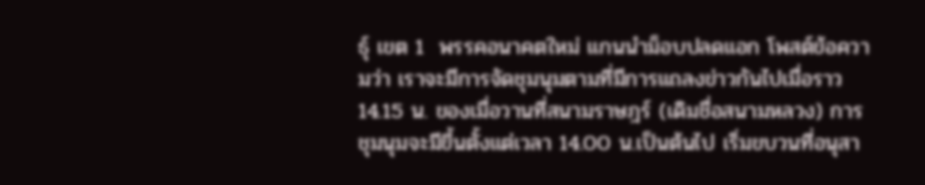ธุ์ เขต 1  พรรคอนาคตใหม่ แกนนำม็อบปลดแอก โพสต์ข้อความว่า เราจะมีการจัดชุมนุมตามที่มีการแถลงข่าวกันไปเมื่อราว 14.15 น. ของเมื่อวานที่สนามราษฎร์ (เดิมชื่อสนามหลวง) การชุมนุมจะมีขึ้นตั้งแต่เวลา 14.00 น.เป็นต้นไป เริ่มขบวนที่อนุสา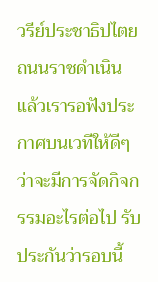วรีย์ประชาธิปไตย ถนนราชดำเนิน แล้วเรารอฟังประกาศบนเวทีให้ดีๆ ว่าจะมีการจัดกิจกรรมอะไรต่อไป รับประกันว่ารอบนี้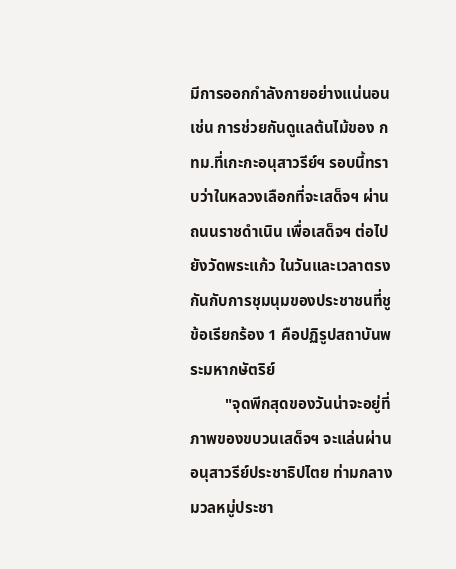มีการออกกำลังกายอย่างแน่นอน เช่น การช่วยกันดูแลต้นไม้ของ กทม.ที่เกะกะอนุสาวรีย์ฯ รอบนี้ทราบว่าในหลวงเลือกที่จะเสด็จฯ ผ่าน ถนนราชดำเนิน เพื่อเสด็จฯ ต่อไปยังวัดพระแก้ว ในวันและเวลาตรงกันกับการชุมนุมของประชาชนที่ชูข้อเรียกร้อง 1 คือปฏิรูปสถาบันพระมหากษัตริย์
         "จุดพีกสุดของวันน่าจะอยู่ที่ภาพของขบวนเสด็จฯ จะแล่นผ่าน อนุสาวรีย์ประชาธิปไตย ท่ามกลางมวลหมู่ประชา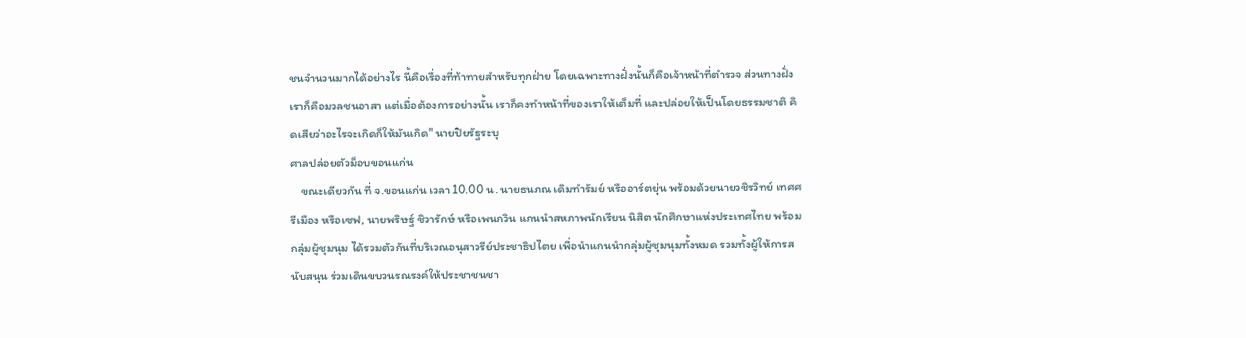ชนจำนวนมากได้อย่างไร นี้คือเรื่องที่ท้าทายสำหรับทุกฝ่าย โดยเฉพาะทางฝั่งนั้นก็คือเจ้าหน้าที่ตำรวจ ส่วนทางฝั่งเราก็คือมวลชนอาสา แต่เมื่อต้องการอย่างนั้น เราก็คงทำหน้าที่ของเราให้เต็มที่ และปล่อยให้เป็นโดยธรรมชาติ คิดเสียว่าอะไรจะเกิดก็ให้มันเกิด" นายปิยรัฐระบุ
ศาลปล่อยตัวม็อบขอนแก่น
    ขณะเดียวกัน ที่ จ.ขอนแก่น เวลา 10.00 น. นายธนภณ เดิมทำรัมย์ หรืออาร์ตยุ่น พร้อมด้วยนายวชิรวิทย์ เทศศรีเมือง หรือเซฟ, นายพริษฐ์ ชิวารักษ์ หรือเพนกวิน แกนนำสหภาพนักเรียน นิสิต นักศึกษาแห่งประเทศไทย พร้อมกลุ่มผู้ชุมนุม ได้รวมตัวกันที่บริเวณอนุสาวรีย์ประชาธิปไตย เพื่อนำแกนนำกลุ่มผู้ชุมนุมทั้งหมด รวมทั้งผู้ให้การสนับสนุน ร่วมเดินขบวนรณรงค์ให้ประชาชนชา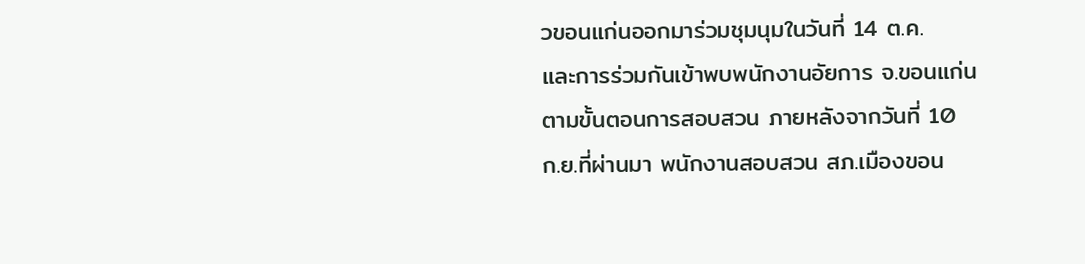วขอนแก่นออกมาร่วมชุมนุมในวันที่ 14 ต.ค.
และการร่วมกันเข้าพบพนักงานอัยการ จ.ขอนแก่น ตามขั้นตอนการสอบสวน ภายหลังจากวันที่ 10 ก.ย.ที่ผ่านมา พนักงานสอบสวน สภ.เมืองขอน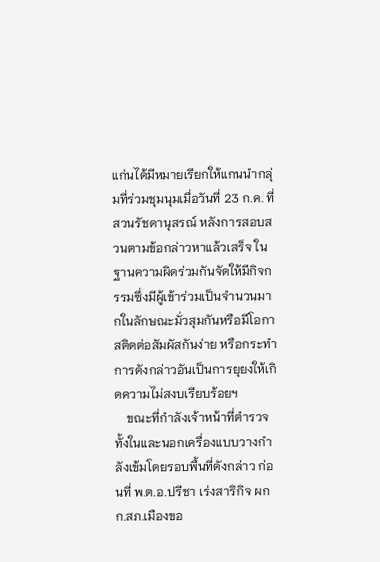แก่นได้มีหมายเรียกให้แกนนำกลุ่มที่ร่วมชุมนุมเมื่อวันที่ 23 ก.ค. ที่สวนรัชดานุสรณ์ หลังการสอบสวนตามข้อกล่าวหาแล้วเสร็จ ในฐานความผิดร่วมกันจัดให้มีกิจกรรมซึ่งมีผู้เข้าร่วมเป็นจำนวนมากในลักษณะมั่วสุมกันหรือมีโอกาสติดต่อสัมผัสกันง่าย หรือกระทำการดังกล่าวอันเป็นการยุยงให้เกิดความไม่สงบเรียบร้อยฯ
    ขณะที่กำลังเจ้าหน้าที่ตำรวจทั้งในและนอกเครื่องแบบวางกำลังเข้มโดยรอบพื้นที่ดังกล่าว ก่อนที่ พ.ต.อ.ปรีชา เร่งสาริกิจ ผกก.สภ.เมืองขอ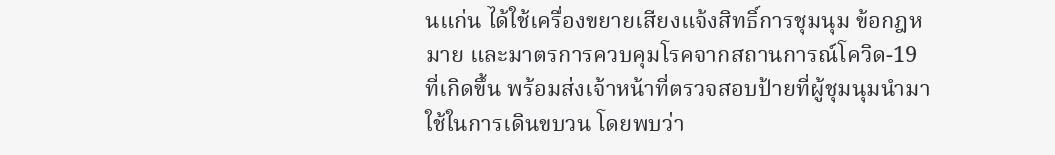นแก่น ได้ใช้เครื่องขยายเสียงแจ้งสิทธิ์การชุมนุม ข้อกฎหมาย และมาตรการควบคุมโรคจากสถานการณ์โควิด-19 ที่เกิดขึ้น พร้อมส่งเจ้าหน้าที่ตรวจสอบป้ายที่ผู้ชุมนุมนำมาใช้ในการเดินขบวน โดยพบว่า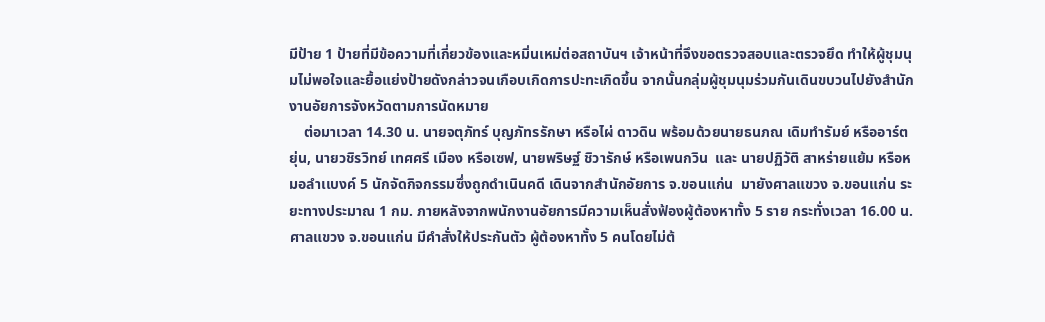มีป้าย 1 ป้ายที่มีข้อความที่เกี่ยวข้องและหมิ่นเหม่ต่อสถาบันฯ เจ้าหน้าที่จึงขอตรวจสอบและตรวจยึด ทำให้ผู้ชุมนุมไม่พอใจและยื้อแย่งป้ายดังกล่าวจนเกือบเกิดการปะทะเกิดขึ้น จากนั้นกลุ่มผู้ชุมนุมร่วมกันเดินขบวนไปยังสำนักงานอัยการจังหวัดตามการนัดหมาย
    ต่อมาเวลา 14.30 น. นายจตุภัทร์ บุญภัทรรักษา หรือไผ่ ดาวดิน พร้อมด้วยนายธนภณ เดิมทำรัมย์ หรืออาร์ตยุ่น, นายวชิรวิทย์ เทศศรี เมือง หรือเซฟ, นายพริษฐ์ ชิวารักษ์ หรือเพนกวิน  และ นายปฏิวัติ สาหร่ายแย้ม หรือหมอลำเเบงค์ 5 นักจัดกิจกรรมซึ่งถูกดำเนินคดี เดินจากสำนักอัยการ จ.ขอนแก่น  มายังศาลแขวง จ.ขอนแก่น ระยะทางประมาณ 1 กม. ภายหลังจากพนักงานอัยการมีความเห็นสั่งฟ้องผู้ต้องหาทั้ง 5 ราย กระทั่งเวลา 16.00 น. ศาลแขวง จ.ขอนแก่น มีคำสั่งให้ประกันตัว ผู้ต้องหาทั้ง 5 คนโดยไม่ต้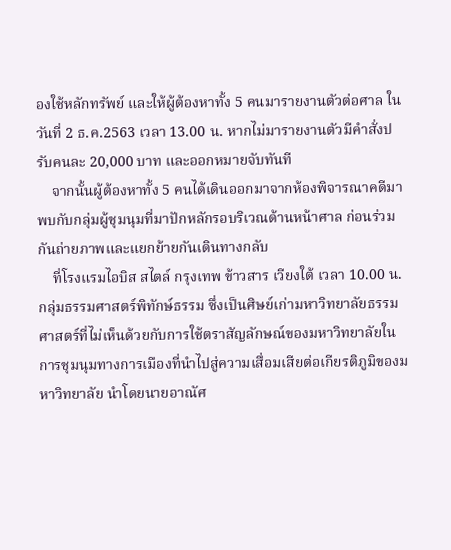องใช้หลักทรัพย์ และให้ผู้ต้องหาทั้ง 5 คนมารายงานตัวต่อศาล ในวันที่ 2 ธ.ค.2563 เวลา 13.00 น. หากไม่มารายงานตัวมีคำสั่งปรับคนละ 20,000 บาท และออกหมายจับทันที
    จากนั้นผู้ต้องหาทั้ง 5 คนได้เดินออกมาจากห้องพิจารณาคดีมาพบกับกลุ่มผู้ชุมนุมที่มาปักหลักรอบริเวณด้านหน้าศาล ก่อนร่วมกันถ่ายภาพและแยกย้ายกันเดินทางกลับ
    ที่โรงแรมไอบิส สไตล์ กรุงเทพ ข้าวสาร เวียงใต้ เวลา 10.00 น. กลุ่มธรรมศาสตร์พิทักษ์ธรรม ซึ่งเป็นศิษย์เก่ามหาวิทยาลัยธรรมศาสตร์ที่ไม่เห็นด้วยกับการใช้ตราสัญลักษณ์ของมหาวิทยาลัยในการชุมนุมทางการเมืองที่นำไปสู่ความเสื่อมเสียต่อเกียรติภูมิของมหาวิทยาลัย นำโดยนายอาณัศ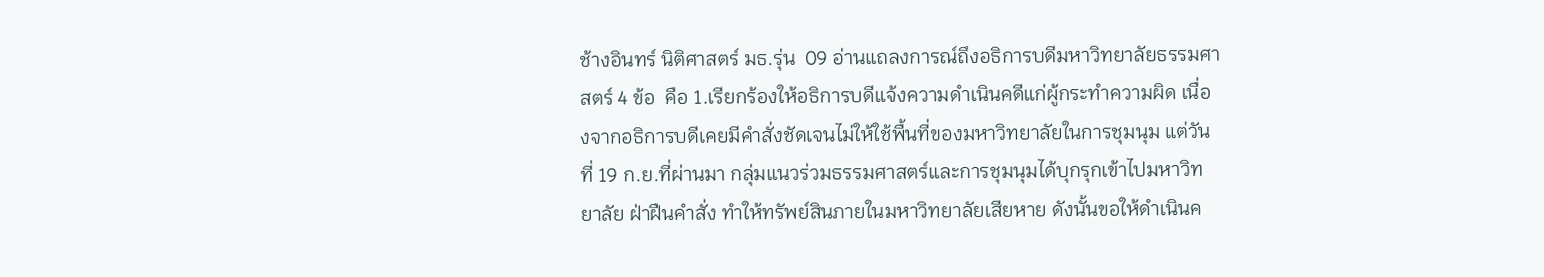ช้างอินทร์ นิติศาสตร์ มธ.รุ่น  09 อ่านแถลงการณ์ถึงอธิการบดีมหาวิทยาลัยธรรมศาสตร์ 4 ข้อ  คือ 1.เรียกร้องให้อธิการบดีแจ้งความดำเนินคดีแก่ผู้กระทำความผิด เนื่องจากอธิการบดีเคยมีคำสั่งชัดเจนไม่ให้ใช้พื้นที่ของมหาวิทยาลัยในการชุมนุม แต่วันที่ 19 ก.ย.ที่ผ่านมา กลุ่มแนวร่วมธรรมศาสตร์และการชุมนุมได้บุกรุกเข้าไปมหาวิทยาลัย ฝ่าฝืนคำสั่ง ทำให้ทรัพย์สินภายในมหาวิทยาลัยเสียหาย ดังนั้นขอให้ดำเนินค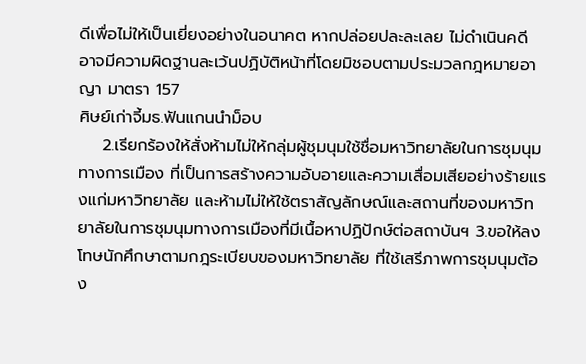ดีเพื่อไม่ให้เป็นเยี่ยงอย่างในอนาคต หากปล่อยปละละเลย ไม่ดำเนินคดี อาจมีความผิดฐานละเว้นปฏิบัติหน้าที่โดยมิชอบตามประมวลกฎหมายอาญา มาตรา 157
ศิษย์เก่าจี้มธ.ฟันแกนนำม็อบ
    2.เรียกร้องให้สั่งห้ามไม่ให้กลุ่มผู้ชุมนุมใช้ชื่อมหาวิทยาลัยในการชุมนุมทางการเมือง ที่เป็นการสร้างความอับอายและความเสื่อมเสียอย่างร้ายแรงแก่มหาวิทยาลัย และห้ามไม่ให้ใช้ตราสัญลักษณ์และสถานที่ของมหาวิทยาลัยในการชุมนุมทางการเมืองที่มีเนื้อหาปฏิปักษ์ต่อสถาบันฯ 3.ขอให้ลงโทษนักศึกษาตามกฎระเบียบของมหาวิทยาลัย ที่ใช้เสรีภาพการชุมนุมต้อง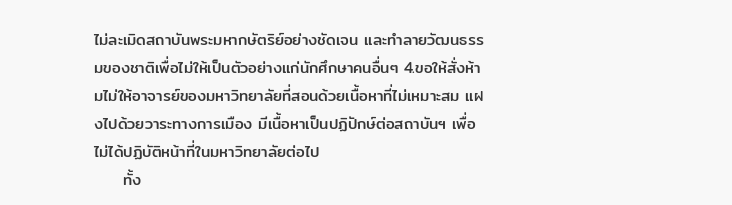ไม่ละเมิดสถาบันพระมหากษัตริย์อย่างชัดเจน และทำลายวัฒนธรรมของชาติเพื่อไม่ให้เป็นตัวอย่างแก่นักศึกษาคนอื่นๆ 4.ขอให้สั่งห้ามไม่ให้อาจารย์ของมหาวิทยาลัยที่สอนด้วยเนื้อหาที่ไม่เหมาะสม แฝงไปด้วยวาระทางการเมือง มีเนื้อหาเป็นปฏิปักษ์ต่อสถาบันฯ เพื่อไม่ได้ปฏิบัติหน้าที่ในมหาวิทยาลัยต่อไป
     ทั้ง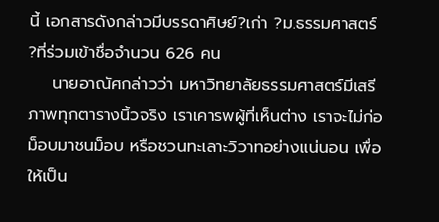นี้ เอกสารดังกล่าวมีบรรดาศิษย์?เก่า ?ม.ธรรมศาสตร์ ?ที่ร่วมเข้าชื่อจำนวน 626 คน
    นายอาณัศกล่าวว่า มหาวิทยาลัยธรรมศาสตร์มีเสรีภาพทุกตารางนิ้วจริง เราเคารพผู้ที่เห็นต่าง เราจะไม่ก่อม็อบมาชนม็อบ หรือชวนทะเลาะวิวาทอย่างแน่นอน เพื่อให้เป็น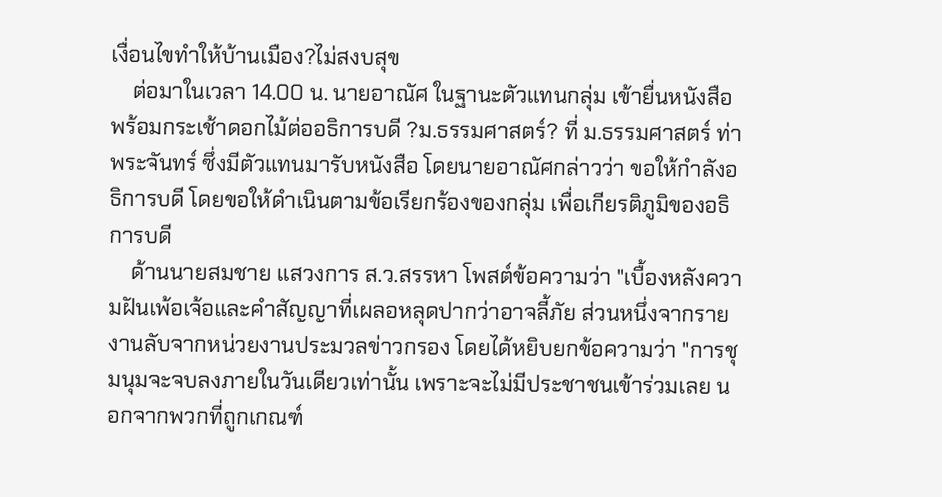เงื่อนไขทำให้บ้านเมือง?ไม่สงบสุข
    ต่อมาในเวลา 14.00 น. นายอาณัศ ในฐานะตัวแทนกลุ่ม เข้ายื่นหนังสือพร้อมกระเช้าดอกไม้ต่ออธิการบดี ?ม.ธรรมศาสตร์? ที่ ม.ธรรมศาสตร์ ท่าพระจันทร์ ซึ่งมีตัวแทนมารับหนังสือ โดยนายอาณัศกล่าวว่า ขอให้กำลังอธิการบดี โดยขอให้ดำเนินตามข้อเรียกร้องของกลุ่ม เพื่อเกียรติภูมิของอธิการบดี
    ด้านนายสมชาย แสวงการ ส.ว.สรรหา โพสต์ข้อความว่า "เบื้องหลังความฝันเพ้อเจ้อและคำสัญญาที่เผลอหลุดปากว่าอาจลี้ภัย ส่วนหนึ่งจากรายงานลับจากหน่วยงานประมวลข่าวกรอง โดยได้หยิบยกข้อความว่า "การชุมนุมจะจบลงภายในวันเดียวเท่านั้น เพราะจะไม่มีประชาชนเข้าร่วมเลย นอกจากพวกที่ถูกเกณฑ์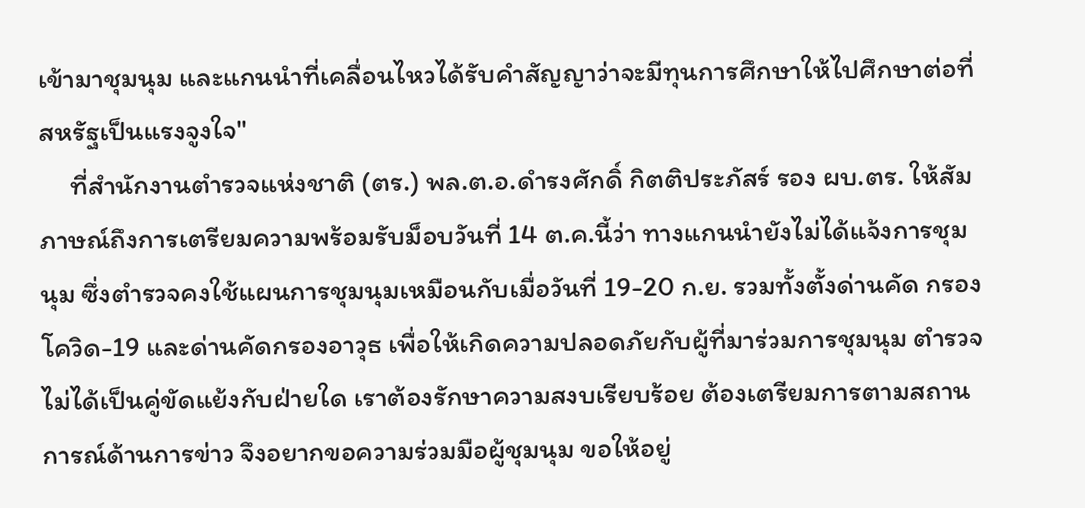เข้ามาชุมนุม และแกนนำที่เคลื่อนไหวได้รับคำสัญญาว่าจะมีทุนการศึกษาให้ไปศึกษาต่อที่สหรัฐเป็นแรงจูงใจ"
     ที่สำนักงานตำรวจแห่งชาติ (ตร.) พล.ต.อ.ดำรงศักดิ์ กิตติประภัสร์ รอง ผบ.ตร. ให้สัมภาษณ์ถึงการเตรียมความพร้อมรับม็อบวันที่ 14 ต.ค.นี้ว่า ทางแกนนำยังไม่ได้แจ้งการชุมนุม ซึ่งตำรวจคงใช้แผนการชุมนุมเหมือนกับเมื่อวันที่ 19-20 ก.ย. รวมทั้งตั้งด่านคัด กรองโควิด-19 และด่านคัดกรองอาวุธ เพื่อให้เกิดความปลอดภัยกับผู้ที่มาร่วมการชุมนุม ตำรวจไม่ได้เป็นคู่ขัดแย้งกับฝ่ายใด เราต้องรักษาความสงบเรียบร้อย ต้องเตรียมการตามสถานการณ์ด้านการข่าว จึงอยากขอความร่วมมือผู้ชุมนุม ขอให้อยู่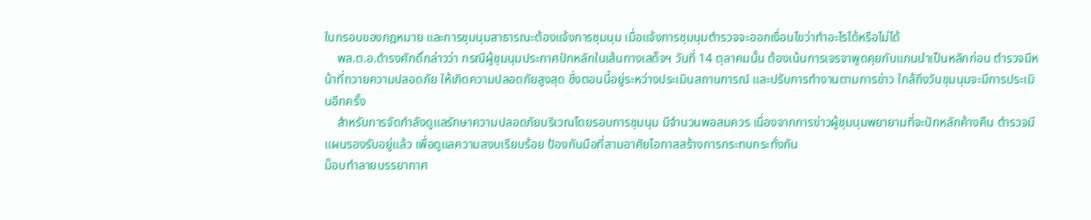ในกรอบของกฎหมาย และการชุมนุมสาธารณะต้องแจ้งการชุมนุม เมื่อแจ้งการชุมนุมตำรวจจะออกเงื่อนไขว่าทำอะไรได้หรือไม่ได้
    พล.ต.อ.ดำรงศักดิ์กล่าวว่า กรณีผู้ชุมนุมประกาศปักหลักในเส้นทางเสด็จฯ วันที่ 14 ตุลาคมนั้น ต้องเน้นการเจรจาพูดคุยกับแกนนำเป็นหลักก่อน ตำรวจมีหน้าที่ถวายความปลอดภัย ให้เกิดความปลอดภัยสูงสุด ซึ่งตอนนี้อยู่ระหว่างประเมินสถานการณ์ และปรับการทำงานตามการข่าว ใกล้ถึงวันชุมนุมจะมีการประเมินอีกครั้ง
    สำหรับการจัดกำลังดูแลรักษาความปลอดภัยบริเวณโดยรอบการชุมนุม มีจำนวนพอสมควร เนื่องจากการข่าวผู้ชุมนุมพยายามที่จะปักหลักค้างคืน ตำรวจมีแผนรองรับอยู่แล้ว เพื่อดูแลความสงบเรียบร้อย ป้องกันมือที่สามอาศัยโอกาสสร้างการกระทบกระทั่งกัน
ม็อบทำลายบรรยากาศ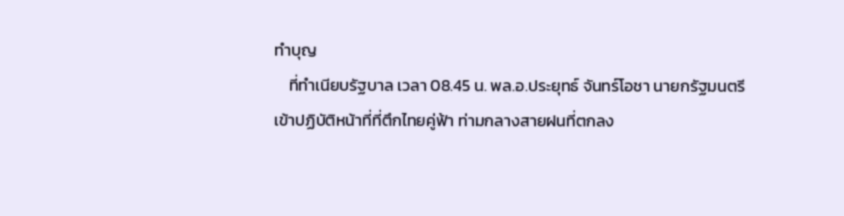ทำบุญ
    ที่ทำเนียบรัฐบาล เวลา 08.45 น. พล.อ.ประยุทธ์ จันทร์โอชา นายกรัฐมนตรี เข้าปฏิบัติหน้าที่ที่ตึกไทยคู่ฟ้า ท่ามกลางสายฝนที่ตกลง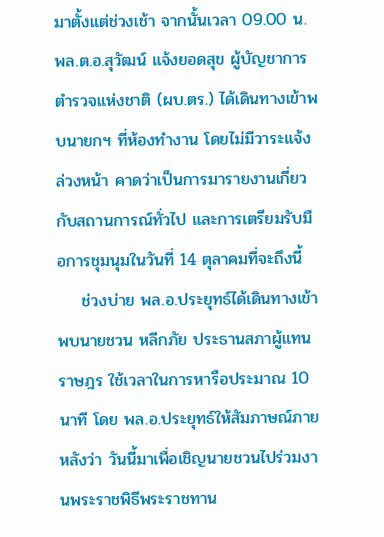มาตั้งแต่ช่วงเช้า จากนั้นเวลา 09.00 น. พล.ต.อ.สุวัฒน์ แจ้งยอดสุข ผู้บัญชาการตำรวจแห่งชาติ (ผบ.ตร.) ได้เดินทางเข้าพบนายกฯ ที่ห้องทำงาน โดยไม่มีวาระแจ้งล่วงหน้า คาดว่าเป็นการมารายงานเกี่ยวกับสถานการณ์ทั่วไป และการเตรียมรับมือการชุมนุมในวันที่ 14 ตุลาคมที่จะถึงนี้
    ช่วงบ่าย พล.อ.ประยุทธ์ได้เดินทางเข้าพบนายชวน หลีกภัย ประธานสภาผู้แทนราษฎร ใช้เวลาในการหารือประมาณ 10 นาที โดย พล.อ.ประยุทธ์ให้สัมภาษณ์ภายหลังว่า วันนี้มาเพื่อเชิญนายชวนไปร่วมงานพระราชพิธีพระราชทาน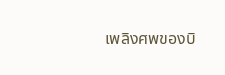เพลิงศพของบิ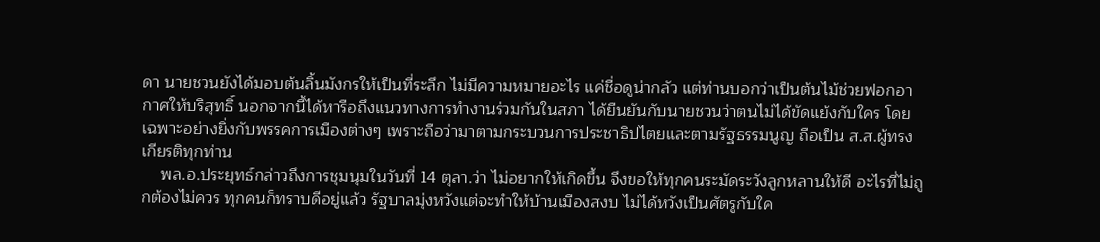ดา นายชวนยังได้มอบต้นลิ้นมังกรให้เป็นที่ระลึก ไม่มีความหมายอะไร แค่ชื่อดูน่ากลัว แต่ท่านบอกว่าเป็นต้นไม้ช่วยฟอกอากาศให้บริสุทธิ์ นอกจากนี้ได้หารือถึงแนวทางการทำงานร่วมกันในสภา ได้ยืนยันกับนายชวนว่าตนไม่ได้ขัดแย้งกับใคร โดยเฉพาะอย่างยิ่งกับพรรคการเมืองต่างๆ เพราะถือว่ามาตามกระบวนการประชาธิปไตยและตามรัฐธรรมนูญ ถือเป็น ส.ส.ผู้ทรงเกียรติทุกท่าน
    พล.อ.ประยุทธ์กล่าวถึงการชุมนุมในวันที่ 14 ตุลา.ว่า ไม่อยากให้เกิดขึ้น จึงขอให้ทุกคนระมัดระวังลูกหลานให้ดี อะไรที่ไม่ถูกต้องไม่ควร ทุกคนก็ทราบดีอยู่แล้ว รัฐบาลมุ่งหวังแต่จะทำให้บ้านเมืองสงบ ไม่ได้หวังเป็นศัตรูกับใค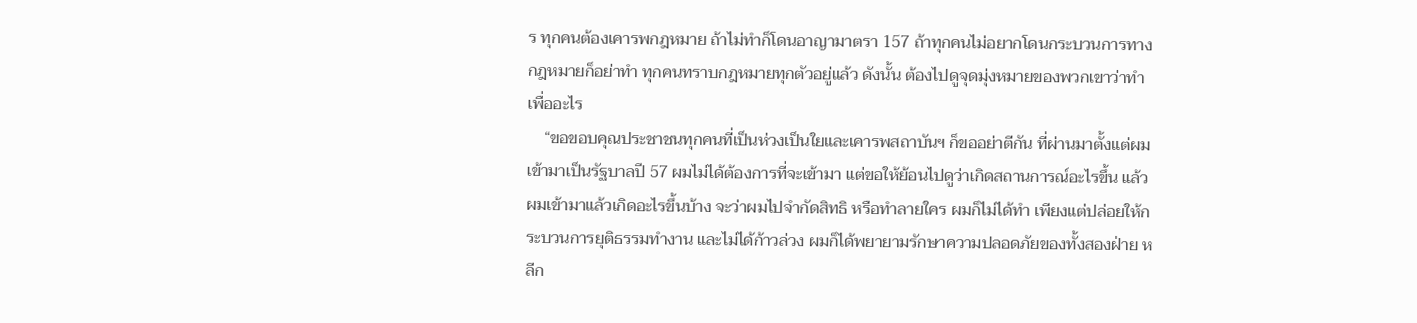ร ทุกคนต้องเคารพกฎหมาย ถ้าไม่ทำก็โดนอาญามาตรา 157 ถ้าทุกคนไม่อยากโดนกระบวนการทางกฎหมายก็อย่าทำ ทุกคนทราบกฎหมายทุกตัวอยู่แล้ว ดังนั้น ต้องไปดูจุดมุ่งหมายของพวกเขาว่าทำเพื่ออะไร
    “ขอขอบคุณประชาชนทุกคนที่เป็นห่วงเป็นใยและเคารพสถาบันฯ ก็ขออย่าตีกัน ที่ผ่านมาตั้งแต่ผมเข้ามาเป็นรัฐบาลปี 57 ผมไม่ได้ต้องการที่จะเข้ามา แต่ขอให้ย้อนไปดูว่าเกิดสถานการณ์อะไรขึ้น แล้วผมเข้ามาแล้วเกิดอะไรขึ้นบ้าง จะว่าผมไปจำกัดสิทธิ หรือทำลายใคร ผมก็ไม่ได้ทำ เพียงแต่ปล่อยให้กระบวนการยุติธรรมทำงาน และไม่ได้ก้าวล่วง ผมก็ได้พยายามรักษาความปลอดภัยของทั้งสองฝ่าย หลีก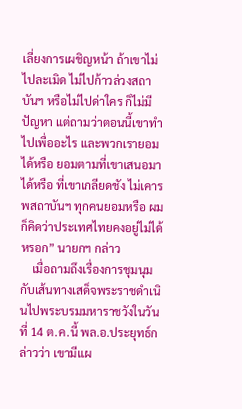เลี่ยงการเผชิญหน้า ถ้าเขาไม่ไปละเมิด ไม่ไปก้าวล่วงสถาบันฯ หรือไม่ไปด่าใคร ก็ไม่มีปัญหา แต่ถามว่าตอนนี้เขาทำไปเพื่ออะไร และพวกเรายอมได้หรือ ยอมตามที่เขาเสนอมาได้หรือ ที่เขาเกลียดชัง ไม่เคารพสถาบันฯ ทุกคนยอมหรือ ผมก็คิดว่าประเทศไทยคงอยู่ไม่ได้หรอก” นายกฯ กล่าว
    เมื่อถามถึงเรื่องการชุมนุมกับเส้นทางเสด็จพระราชดำเนินไปพระบรมมหาราชวังในวันที่ 14 ต.ค.นี้ พล.อ.ประยุทธ์กล่าวว่า เขามีแผ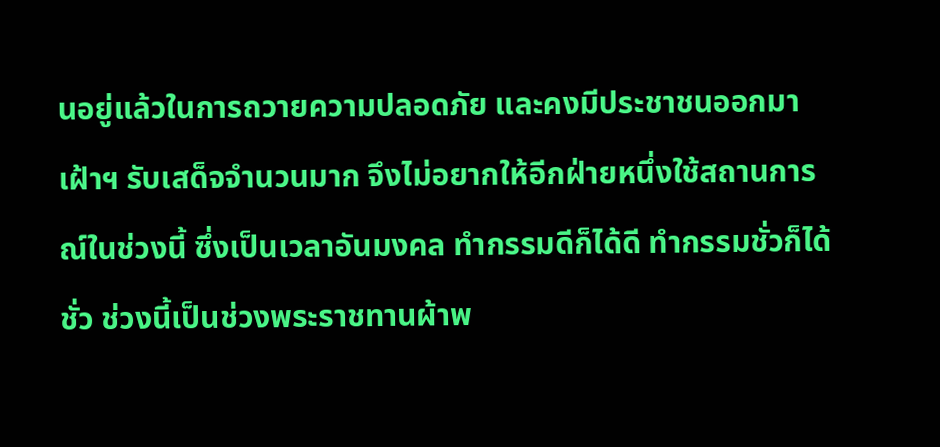นอยู่แล้วในการถวายความปลอดภัย และคงมีประชาชนออกมาเฝ้าฯ รับเสด็จจำนวนมาก จึงไม่อยากให้อีกฝ่ายหนึ่งใช้สถานการณ์ในช่วงนี้ ซึ่งเป็นเวลาอันมงคล ทำกรรมดีก็ได้ดี ทำกรรมชั่วก็ได้ชั่ว ช่วงนี้เป็นช่วงพระราชทานผ้าพ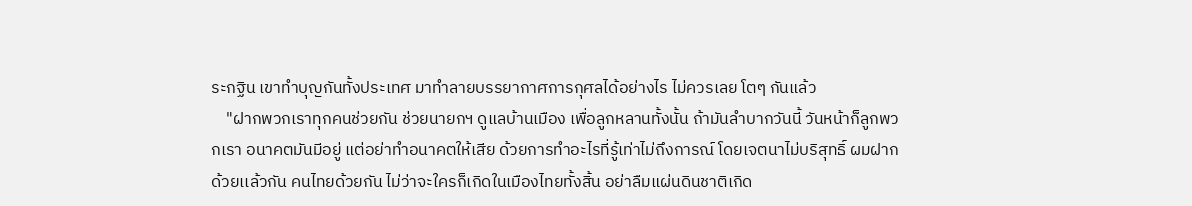ระกฐิน เขาทำบุญกันทั้งประเทศ มาทำลายบรรยากาศการกุศลได้อย่างไร ไม่ควรเลย โตๆ กันแล้ว
    "ฝากพวกเราทุกคนช่วยกัน ช่วยนายกฯ ดูแลบ้านเมือง เพื่อลูกหลานทั้งนั้น ถ้ามันลำบากวันนี้ วันหน้าก็ลูกพวกเรา อนาคตมันมีอยู่ แต่อย่าทำอนาคตให้เสีย ด้วยการทำอะไรที่รู้เท่าไม่ถึงการณ์ โดยเจตนาไม่บริสุทธิ์ ผมฝากด้วยเเล้วกัน คนไทยด้วยกัน ไม่ว่าจะใครก็เกิดในเมืองไทยทั้งสิ้น อย่าลืมแผ่นดินชาติเกิด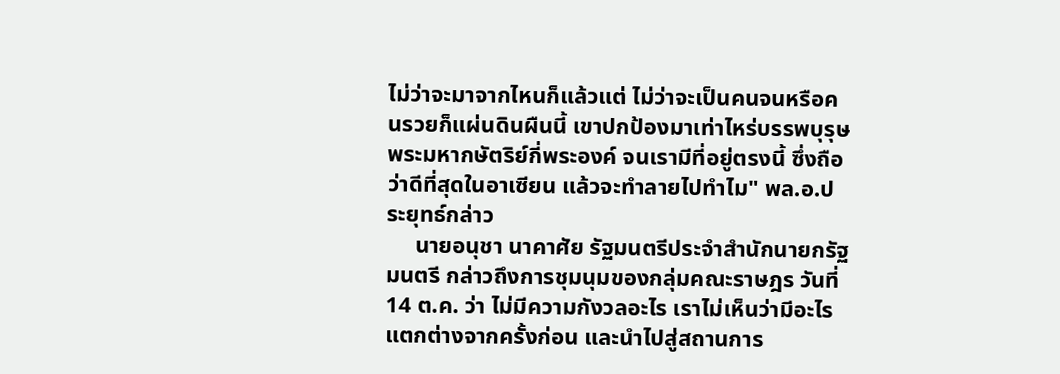ไม่ว่าจะมาจากไหนก็แล้วแต่ ไม่ว่าจะเป็นคนจนหรือคนรวยก็แผ่นดินผืนนี้ เขาปกป้องมาเท่าไหร่บรรพบุรุษ พระมหากษัตริย์กี่พระองค์ จนเรามีที่อยู่ตรงนี้ ซึ่งถือว่าดีที่สุดในอาเซียน แล้วจะทำลายไปทำไม" พล.อ.ประยุทธ์กล่าว
     นายอนุชา นาคาศัย รัฐมนตรีประจำสำนักนายกรัฐมนตรี กล่าวถึงการชุมนุมของกลุ่มคณะราษฎร วันที่ 14 ต.ค. ว่า ไม่มีความกังวลอะไร เราไม่เห็นว่ามีอะไรแตกต่างจากครั้งก่อน และนำไปสู่สถานการ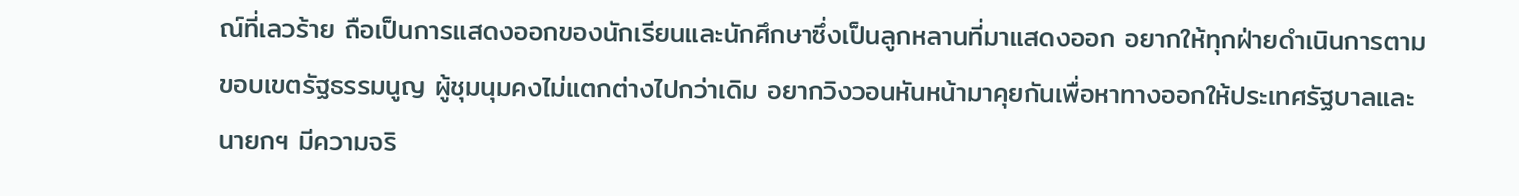ณ์ที่เลวร้าย ถือเป็นการแสดงออกของนักเรียนและนักศึกษาซึ่งเป็นลูกหลานที่มาแสดงออก อยากให้ทุกฝ่ายดำเนินการตามขอบเขตรัฐธรรมนูญ ผู้ชุมนุมคงไม่แตกต่างไปกว่าเดิม อยากวิงวอนหันหน้ามาคุยกันเพื่อหาทางออกให้ประเทศรัฐบาลและนายกฯ มีความจริ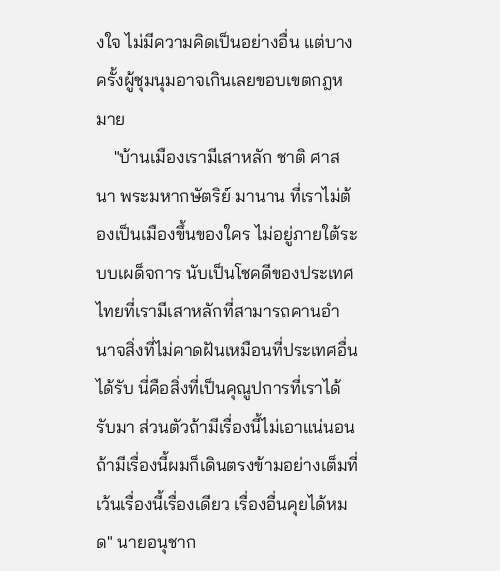งใจ ไม่มีความคิดเป็นอย่างอื่น แต่บางครั้งผู้ชุมนุมอาจเกินเลยขอบเขตกฎหมาย
    "บ้านเมืองเรามีเสาหลัก ชาติ ศาสนา พระมหากษัตริย์ มานาน ที่เราไม่ต้องเป็นเมืองขึ้นของใคร ไม่อยู่ภายใต้ระบบเผด็จการ นับเป็นโชคดีของประเทศไทยที่เรามีเสาหลักที่สามารถคานอำนาจสิ่งที่ไม่คาดฝันเหมือนที่ประเทศอื่นได้รับ นี่คือสิ่งที่เป็นคุณูปการที่เราได้รับมา ส่วนตัวถ้ามีเรื่องนี้ไม่เอาแน่นอน ถ้ามีเรื่องนี้ผมก็เดินตรงข้ามอย่างเต็มที่ เว้นเรื่องนี้เรื่องเดียว เรื่องอื่นคุยได้หมด" นายอนุชาก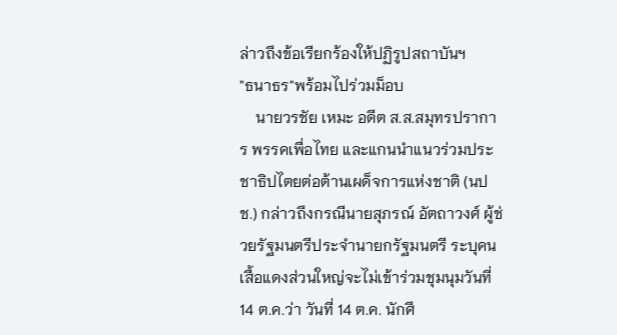ล่าวถึงข้อเรียกร้องให้ปฏิรูปสถาบันฯ
"ธนาธร"พร้อมไปร่วมม็อบ
    นายวรชัย เหมะ อดีต ส.ส.สมุทรปราการ พรรคเพื่อไทย และแกนนำแนวร่วมประชาธิปไตยต่อต้านเผด็จการแห่งชาติ (นปช.) กล่าวถึงกรณีนายสุภรณ์ อัตถาวงศ์ ผู้ช่วยรัฐมนตรีประจำนายกรัฐมนตรี ระบุคนเสื้อแดงส่วนใหญ่จะไม่เข้าร่วมชุมนุมวันที่ 14 ต.ค.ว่า วันที่ 14 ต.ค. นักศึ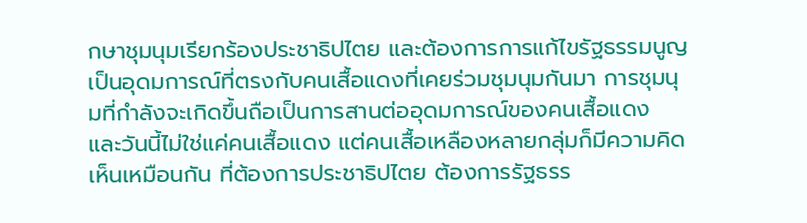กษาชุมนุมเรียกร้องประชาธิปไตย และต้องการการแก้ไขรัฐธรรมนูญ เป็นอุดมการณ์ที่ตรงกับคนเสื้อแดงที่เคยร่วมชุมนุมกันมา การชุมนุมที่กำลังจะเกิดขึ้นถือเป็นการสานต่ออุดมการณ์ของคนเสื้อแดง และวันนี้ไม่ใช่แค่คนเสื้อแดง แต่คนเสื้อเหลืองหลายกลุ่มก็มีความคิดเห็นเหมือนกัน ที่ต้องการประชาธิปไตย ต้องการรัฐธรร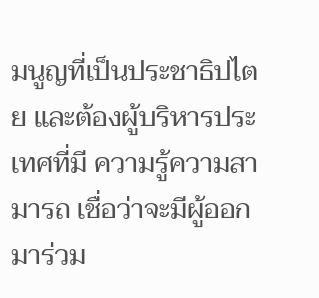มนูญที่เป็นประชาธิปไตย และต้องผู้บริหารประเทศที่มี ความรู้ความสามารถ เชื่อว่าจะมีผู้ออกมาร่วม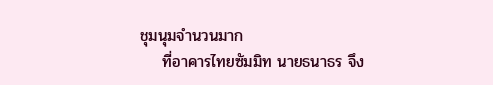ชุมนุมจำนวนมาก
    ที่อาคารไทยซัมมิท นายธนาธร จึง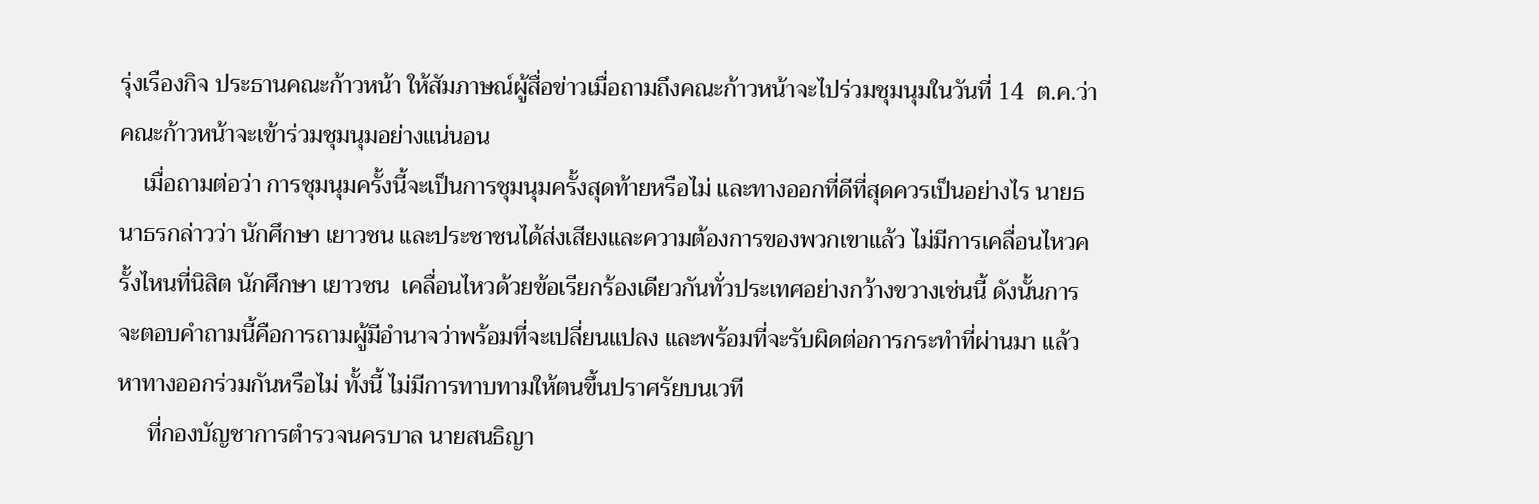รุ่งเรืองกิจ ประธานคณะก้าวหน้า ให้สัมภาษณ์ผู้สื่อข่าวเมื่อถามถึงคณะก้าวหน้าจะไปร่วมชุมนุมในวันที่ 14  ต.ค.ว่า คณะก้าวหน้าจะเข้าร่วมชุมนุมอย่างแน่นอน
    เมื่อถามต่อว่า การชุมนุมครั้งนี้จะเป็นการชุมนุมครั้งสุดท้ายหรือไม่ และทางออกที่ดีที่สุดควรเป็นอย่างไร นายธนาธรกล่าวว่า นักศึกษา เยาวชน และประชาชนได้ส่งเสียงและความต้องการของพวกเขาแล้ว ไม่มีการเคลื่อนไหวครั้งไหนที่นิสิต นักศึกษา เยาวชน  เคลื่อนไหวด้วยข้อเรียกร้องเดียวกันทั่วประเทศอย่างกว้างขวางเช่นนี้ ดังนั้นการจะตอบคำถามนี้คือการถามผู้มีอำนาจว่าพร้อมที่จะเปลี่ยนแปลง และพร้อมที่จะรับผิดต่อการกระทำที่ผ่านมา แล้วหาทางออกร่วมกันหรือไม่ ทั้งนี้ ไม่มีการทาบทามให้ตนขึ้นปราศรัยบนเวที
     ที่กองบัญชาการตำรวจนครบาล นายสนธิญา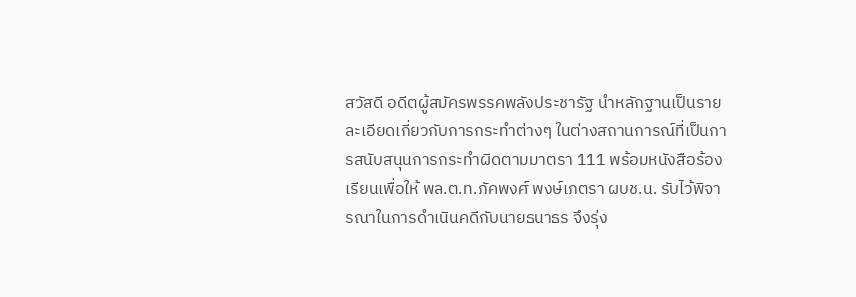สวัสดี อดีตผู้สมัครพรรคพลังประชารัฐ นำหลักฐานเป็นรายละเอียดเกี่ยวกับการกระทำต่างๆ ในต่างสถานการณ์ที่เป็นการสนับสนุนการกระทำผิดตามมาตรา 111 พร้อมหนังสือร้องเรียนเพื่อให้ พล.ต.ท.ภัคพงศ์ พงษ์เภตรา ผบช.น. รับไว้พิจารณาในการดำเนินคดีกับนายธนาธร จึงรุ่ง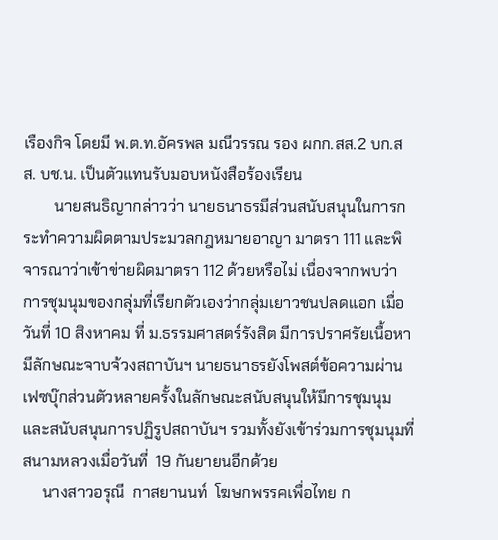เรืองกิจ โดยมี พ.ต.ท.อัครพล มณีวรรณ รอง ผกก.สส.2 บก.สส. บช.น. เป็นตัวแทนรับมอบหนังสือร้องเรียน
        นายสนธิญากล่าวว่า นายธนาธรมีส่วนสนับสนุนในการกระทำความผิดตามประมวลกฎหมายอาญา มาตรา 111 และพิจารณาว่าเข้าข่ายผิดมาตรา 112 ด้วยหรือไม่ เนื่องจากพบว่าการชุมนุมของกลุ่มที่เรียกตัวเองว่ากลุ่มเยาวชนปลดแอก เมื่อวันที่ 10 สิงหาคม ที่ ม.ธรรมศาสตร์รังสิต มีการปราศรัยเนื้อหามีลักษณะจาบจ้วงสถาบันฯ นายธนาธรยังโพสต์ข้อความผ่านเฟซบุ๊กส่วนตัวหลายครั้งในลักษณะสนับสนุนให้มีการชุมนุมและสนับสนุนการปฏิรูปสถาบันฯ รวมทั้งยังเข้าร่วมการชุมนุมที่สนามหลวงเมื่อวันที่  19 กันยายนอีกด้วย
     นางสาวอรุณี  กาสยานนท์  โฆษกพรรคเพื่อไทย ก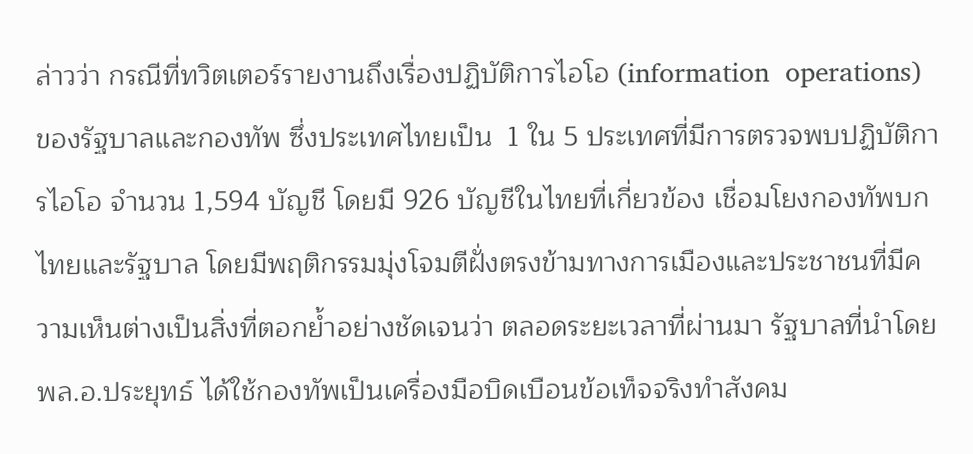ล่าวว่า กรณีที่ทวิตเตอร์รายงานถึงเรื่องปฏิบัติการไอโอ (information  operations) ของรัฐบาลและกองทัพ ซึ่งประเทศไทยเป็น  1 ใน 5 ประเทศที่มีการตรวจพบปฏิบัติการไอโอ จำนวน 1,594 บัญชี โดยมี 926 บัญชีในไทยที่เกี่ยวข้อง เชื่อมโยงกองทัพบกไทยและรัฐบาล โดยมีพฤติกรรมมุ่งโจมตีฝั่งตรงข้ามทางการเมืองและประชาชนที่มีความเห็นต่างเป็นสิ่งที่ตอกย้ำอย่างชัดเจนว่า ตลอดระยะเวลาที่ผ่านมา รัฐบาลที่นำโดย พล.อ.ประยุทธ์ ได้ใช้กองทัพเป็นเครื่องมือบิดเบือนข้อเท็จจริงทำสังคม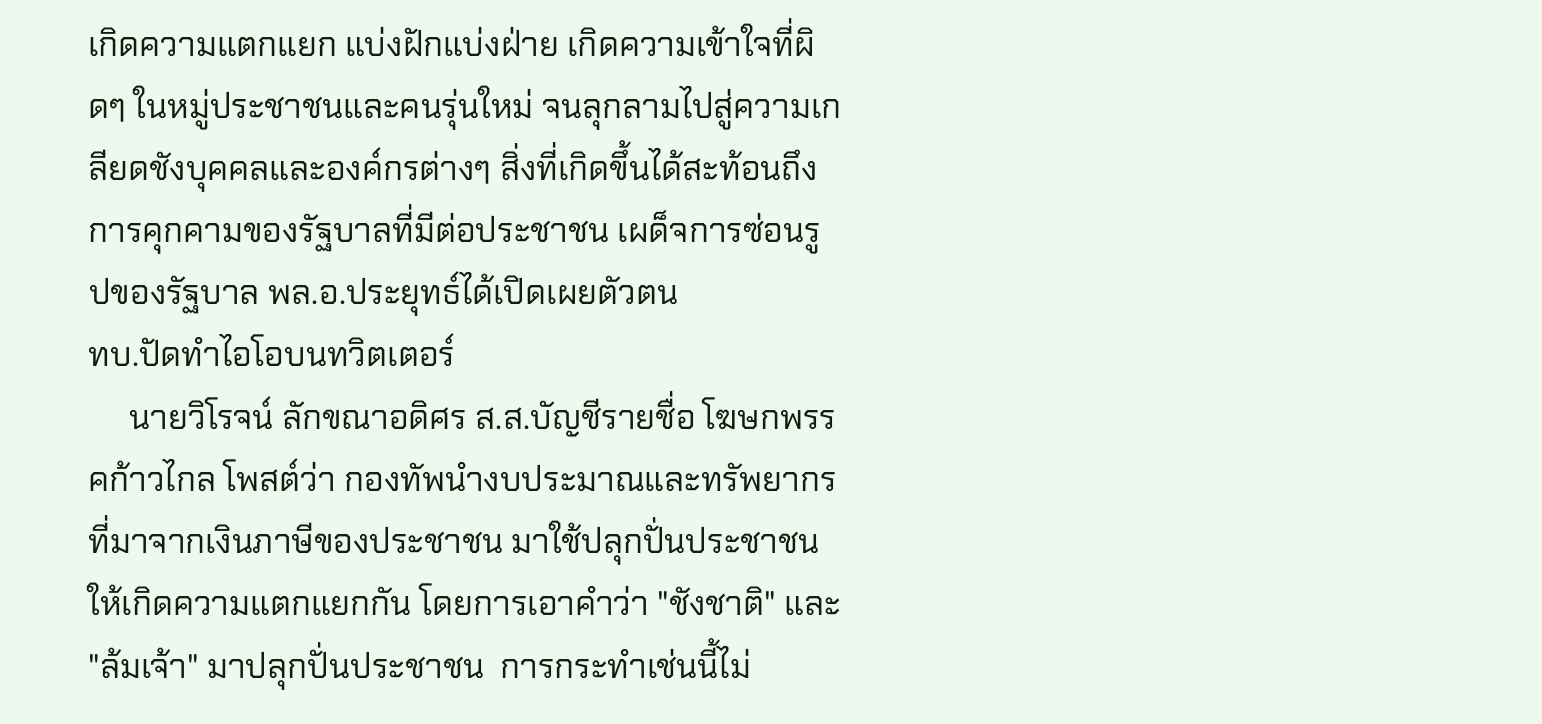เกิดความแตกแยก แบ่งฝักแบ่งฝ่าย เกิดความเข้าใจที่ผิดๆ ในหมู่ประชาชนและคนรุ่นใหม่ จนลุกลามไปสู่ความเกลียดชังบุคคลและองค์กรต่างๆ สิ่งที่เกิดขึ้นได้สะท้อนถึงการคุกคามของรัฐบาลที่มีต่อประชาชน เผด็จการซ่อนรูปของรัฐบาล พล.อ.ประยุทธ์ได้เปิดเผยตัวตน
ทบ.ปัดทำไอโอบนทวิตเตอร์
     นายวิโรจน์ ลักขณาอดิศร ส.ส.บัญชีรายชื่อ โฆษกพรรคก้าวไกล โพสต์ว่า กองทัพนำงบประมาณและทรัพยากรที่มาจากเงินภาษีของประชาชน มาใช้ปลุกปั่นประชาชนให้เกิดความแตกแยกกัน โดยการเอาคำว่า "ชังชาติ" และ "ล้มเจ้า" มาปลุกปั่นประชาชน  การกระทำเช่นนี้ไม่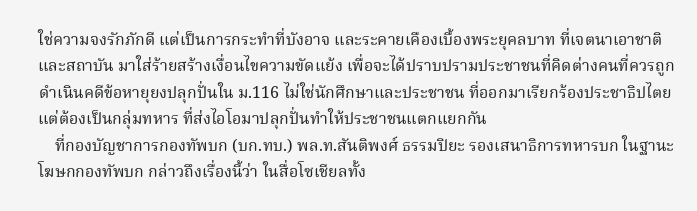ใช่ความจงรักภักดี แต่เป็นการกระทำที่บังอาจ และระคายเคืองเบื้องพระยุคลบาท ที่เจตนาเอาชาติและสถาบัน มาใส่ร้ายสร้างเงื่อนไขความขัดแย้ง เพื่อจะได้ปราบปรามประชาชนที่คิดต่างคนที่ควรถูกดำเนินคดีข้อหายุยงปลุกปั่นใน ม.116 ไม่ใช่นักศึกษาและประชาชน ที่ออกมาเรียกร้องประชาธิปไตยแต่ต้องเป็นกลุ่มทหาร ที่ส่งไอโอมาปลุกปั่นทำให้ประชาชนแตกแยกกัน
    ที่กองบัญชาการกองทัพบก (บก.ทบ.) พล.ท.สันติพงศ์ ธรรมปิยะ รองเสนาธิการทหารบก ในฐานะโฆษกกองทัพบก กล่าวถึงเรื่องนี้ว่า ในสื่อโซเชียลทั้ง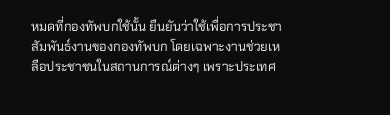หมดที่กองทัพบกใช้นั้น ยืนยันว่าใช้เพื่อการประชาสัมพันธ์งานของกองทัพบก โดยเฉพาะงานช่วยเหลือประชาชนในสถานการณ์ต่างๆ เพราะประเทศ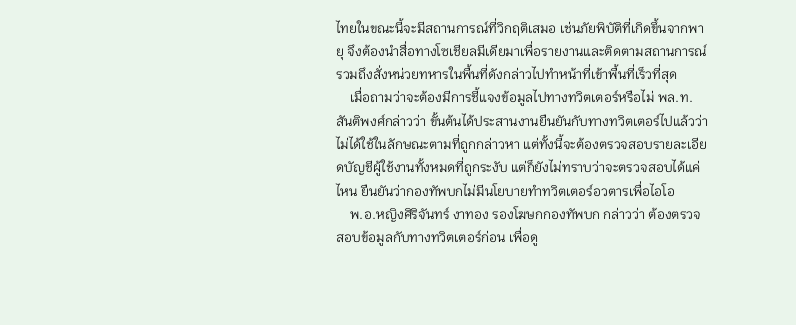ไทยในขณะนี้จะมีสถานการณ์ที่วิกฤติเสมอ เช่นภัยพิบัติที่เกิดขึ้นจากพายุ จึงต้องนำสื่อทางโซเชียลมีเดียมาเพื่อรายงานและติดตามสถานการณ์ รวมถึงสั่งหน่วยทหารในพื้นที่ดังกล่าวไปทำหน้าที่เข้าพื้นที่เร็วที่สุด
    เมื่อถามว่าจะต้องมีการชี้แจงข้อมูลไปทางทวิตเตอร์หรือไม่ พล.ท.สันติพงศ์กล่าวว่า ขั้นต้นได้ประสานงานยืนยันกับทางทวิตเตอร์ไปแล้วว่าไม่ได้ใช้ในลักษณะตามที่ถูกกล่าวหา แต่ทั้งนี้จะต้องตรวจสอบรายละเอียดบัญชีผู้ใช้งานทั้งหมดที่ถูกระงับ แต่ก็ยังไม่ทราบว่าจะตรวจสอบได้แค่ไหน ยืนยันว่ากองทัพบกไม่มีนโยบายทำทวิตเตอร์อวตารเพื่อไอโอ
    พ.อ.หญิงศิริจันทร์ งาทอง รองโฆษกกองทัพบก กล่าวว่า ต้องตรวจสอบข้อมูลกับทางทวิตเตอร์ก่อน เพื่อดู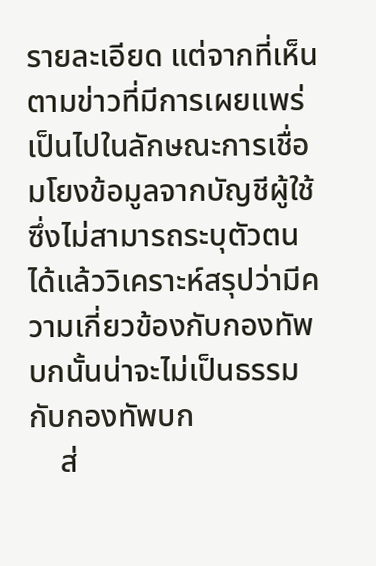รายละเอียด แต่จากที่เห็นตามข่าวที่มีการเผยแพร่เป็นไปในลักษณะการเชื่อมโยงข้อมูลจากบัญชีผู้ใช้ ซึ่งไม่สามารถระบุตัวตนได้แล้ววิเคราะห์สรุปว่ามีความเกี่ยวข้องกับกองทัพบกนั้นน่าจะไม่เป็นธรรมกับกองทัพบก
    ส่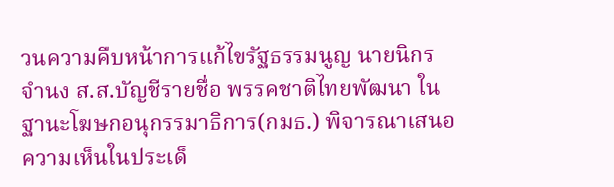วนความคืบหน้าการแก้ไขรัฐธรรมนูญ นายนิกร จำนง ส.ส.บัญชีรายชื่อ พรรคชาติไทยพัฒนา ในฐานะโฆษกอนุกรรมาธิการ(กมธ.) พิจารณาเสนอความเห็นในประเด็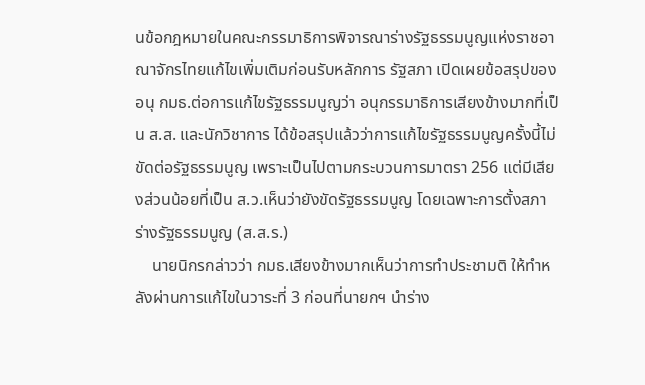นข้อกฎหมายในคณะกรรมาธิการพิจารณาร่างรัฐธรรมนูญแห่งราชอาณาจักรไทยแก้ไขเพิ่มเติมก่อนรับหลักการ รัฐสภา เปิดเผยข้อสรุปของอนุ กมธ.ต่อการแก้ไขรัฐธรรมนูญว่า อนุกรรมาธิการเสียงข้างมากที่เป็น ส.ส. และนักวิชาการ ได้ข้อสรุปแล้วว่าการแก้ไขรัฐธรรมนูญครั้งนี้ไม่ขัดต่อรัฐธรรมนูญ เพราะเป็นไปตามกระบวนการมาตรา 256 แต่มีเสียงส่วนน้อยที่เป็น ส.ว.เห็นว่ายังขัดรัฐธรรมนูญ โดยเฉพาะการตั้งสภาร่างรัฐธรรมนูญ (ส.ส.ร.)
    นายนิกรกล่าวว่า กมธ.เสียงข้างมากเห็นว่าการทำประชามติ ให้ทำหลังผ่านการแก้ไขในวาระที่ 3 ก่อนที่นายกฯ นำร่าง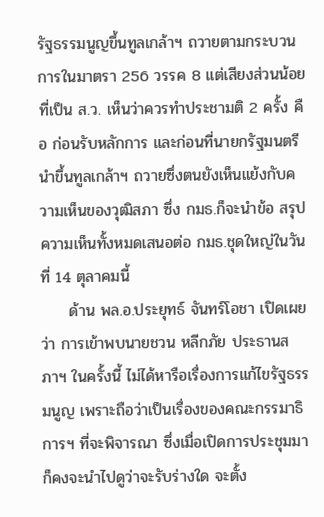รัฐธรรมนูญขึ้นทูลเกล้าฯ ถวายตามกระบวนการในมาตรา 256 วรรค 8 แต่เสียงส่วนน้อยที่เป็น ส.ว. เห็นว่าควรทำประชามติ 2 ครั้ง คือ ก่อนรับหลักการ และก่อนที่นายกรัฐมนตรีนำขึ้นทูลเกล้าฯ ถวายซึ่งตนยังเห็นแย้งกับความเห็นของวุฒิสภา ซึ่ง กมธ.ก็จะนำข้อ สรุปความเห็นทั้งหมดเสนอต่อ กมธ.ชุดใหญ่ในวันที่ 14 ตุลาคมนี้
     ด้าน พล.อ.ประยุทธ์ จันทร์โอชา เปิดเผยว่า การเข้าพบนายชวน หลีกภัย ประธานสภาฯ ในครั้งนี้ ไม่ได้หารือเรื่องการแก้ไขรัฐธรรมนูญ เพราะถือว่าเป็นเรื่องของคณะกรรมาธิการฯ ที่จะพิจารณา ซึ่งเมื่อเปิดการประชุมมา ก็คงจะนำไปดูว่าจะรับร่างใด จะตั้ง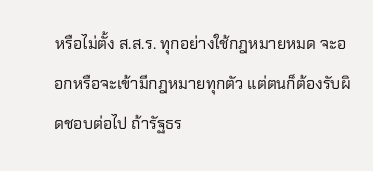หรือไม่ตั้ง ส.ส.ร. ทุกอย่างใช้กฎหมายหมด จะออกหรือจะเข้ามีกฎหมายทุกตัว แต่ตนก็ต้องรับผิดชอบต่อไป ถ้ารัฐธร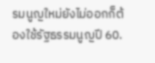รมนูญใหม่ยังไม่ออกก็ต้องใช้รัฐธรรมนูญปี 60.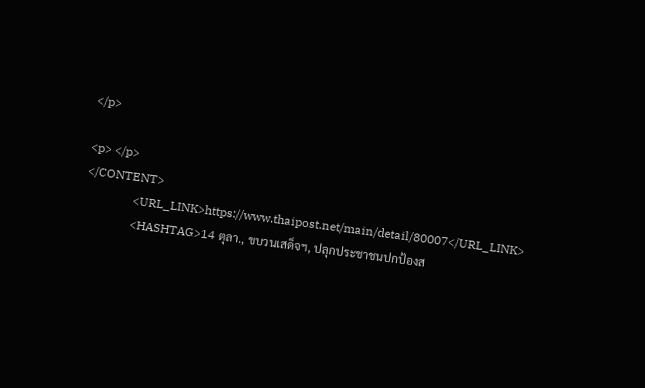</p>

<p> </p>
</CONTENT>
                <URL_LINK>https://www.thaipost.net/main/detail/80007</URL_LINK>
                <HASHTAG>14 ตุลา., ขบวนเสด็จฯ, ปลุกประชาชนปกป้องส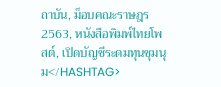ถาบัน, ม็อบคณะราษฎร 2563, หนังสือพิมพ์ไทยโพสต์, เปิดบัญชีระดมทุนชุมนุม</HASHTAG>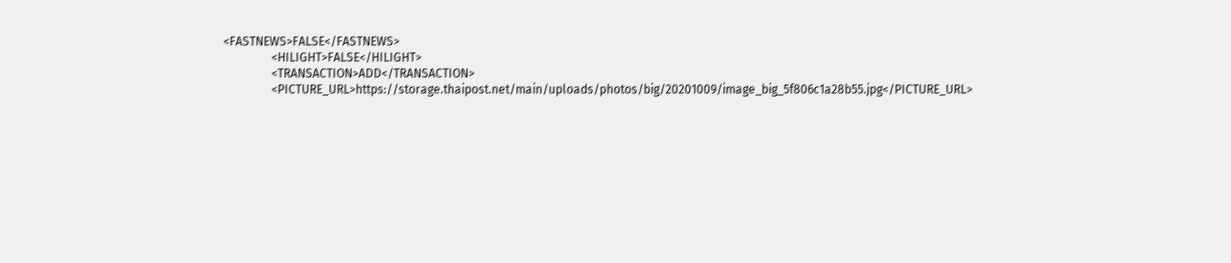<FASTNEWS>FALSE</FASTNEWS>
                <HILIGHT>FALSE</HILIGHT>
                <TRANSACTION>ADD</TRANSACTION>
                <PICTURE_URL>https://storage.thaipost.net/main/uploads/photos/big/20201009/image_big_5f806c1a28b55.jpg</PICTURE_URL>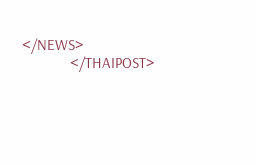</NEWS>
            </THAIPOST>